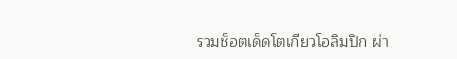รวมช็อตเด็ดโตเกียวโอลิมปิก ผ่า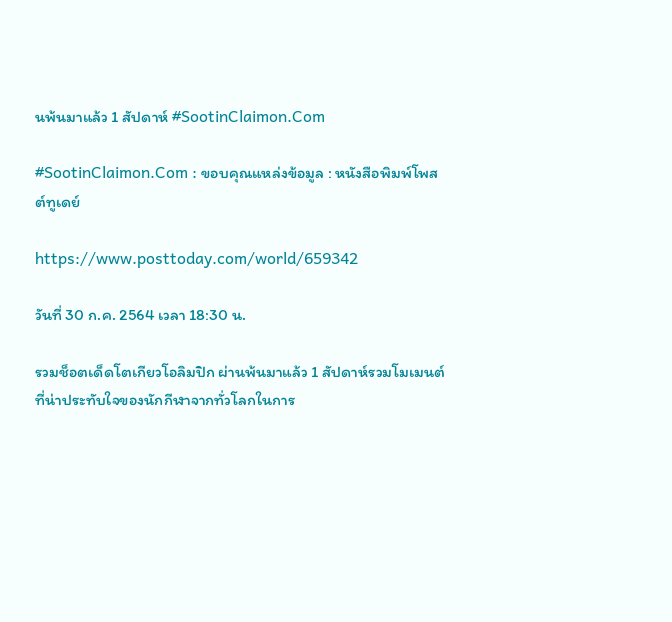นพ้นมาแล้ว 1 สัปดาห์ #SootinClaimon.Com

#SootinClaimon.Com : ขอบคุณแหล่งข้อมูล : หนังสือพิมพ์โพสต์ทูเดย์

https://www.posttoday.com/world/659342

วันที่ 30 ก.ค. 2564 เวลา 18:30 น.

รวมช็อตเด็ดโตเกียวโอลิมปิก ผ่านพ้นมาแล้ว 1 สัปดาห์รวมโมเมนต์ที่น่าประทับใจของนักกีฬาจากทั่วโลกในการ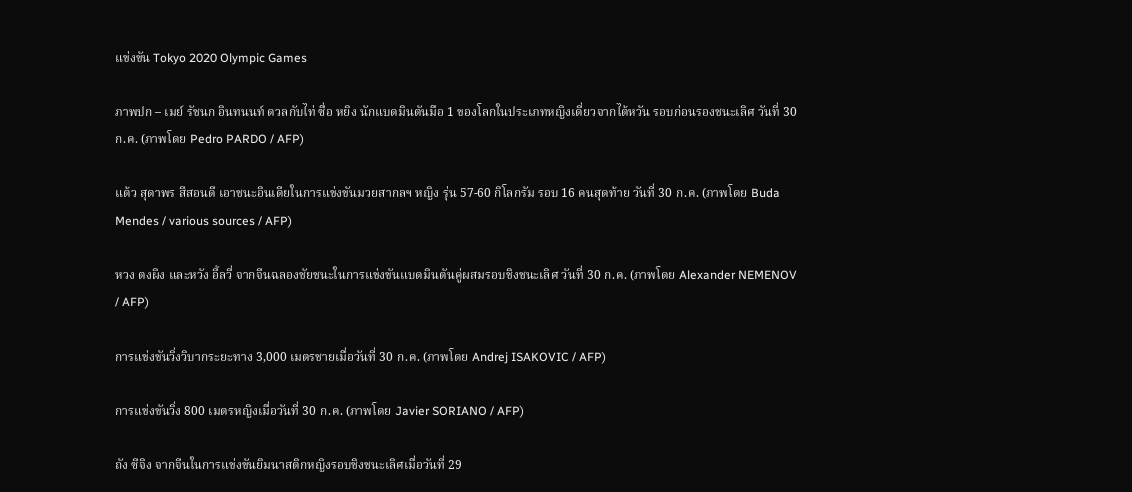แข่งขัน Tokyo 2020 Olympic Games

ภาพปก – เมย์ รัชนก อินทนนท์ ดวลกับไท่ ซื่อ หยิง นักแบดมินตันมือ 1 ของโลกในประเภทหญิงเดี่ยวจากไต้หวัน รอบก่อนรองชนะเลิศ วันที่ 30 ก.ค. (ภาพโดย Pedro PARDO / AFP)

แต้ว สุดาพร สีสอนดี เอาชนะอินเดียในการแข่งขันมวยสากลฯ หญิง รุ่น 57-60 กิโลกรัม รอบ 16 คนสุดท้าย วันที่ 30 ก.ค. (ภาพโดย Buda Mendes / various sources / AFP)

หวง ตงผิง และหวัง อี้ลวี่ จากจีนฉลองชัยชนะในการแข่งขันแบดมินตันคู่ผสมรอบชิงชนะเลิศ วันที่ 30 ก.ค. (ภาพโดย Alexander NEMENOV / AFP)

การแข่งขันวิ่งวิบากระยะทาง 3,000 เมตรชายเมื่อวันที่ 30 ก.ค. (ภาพโดย Andrej ISAKOVIC / AFP)

การแข่งขันวิ่ง 800 เมตรหญิงเมื่อวันที่ 30 ก.ค. (ภาพโดย Javier SORIANO / AFP)

ถัง ซีจิง จากจีนในการแข่งขันยิมนาสติกหญิงรอบชิงชนะเลิศเมื่อวันที่ 29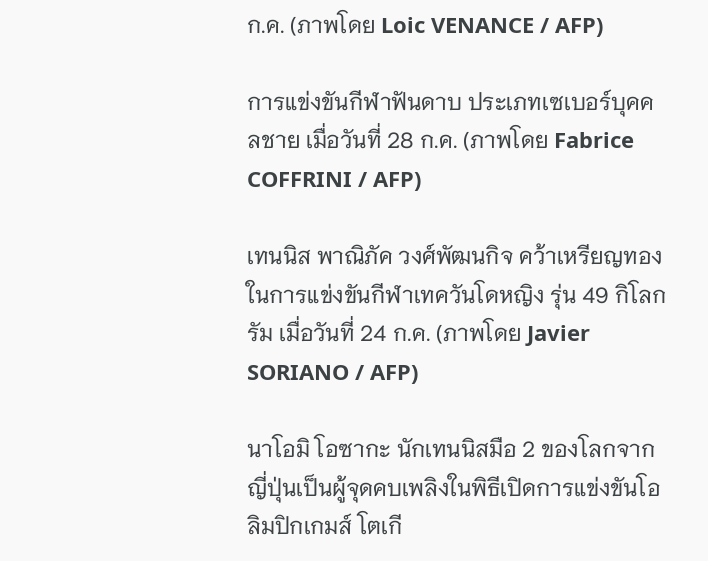ก.ค. (ภาพโดย Loic VENANCE / AFP)

การแข่งขันกีฬาฟันดาบ ประเภทเซเบอร์บุคคลชาย เมื่อวันที่ 28 ก.ค. (ภาพโดย Fabrice COFFRINI / AFP)

เทนนิส พาณิภัค วงศ์พัฒนกิจ คว้าเหรียญทองในการแข่งขันกีฬาเทควันโดหญิง รุ่น 49 กิโลกรัม เมื่อวันที่ 24 ก.ค. (ภาพโดย Javier SORIANO / AFP)

นาโอมิ โอซากะ นักเทนนิสมือ 2 ของโลกจากญี่ปุ่นเป็นผู้จุดคบเพลิงในพิธีเปิดการแข่งขันโอลิมปิกเกมส์ โตเกี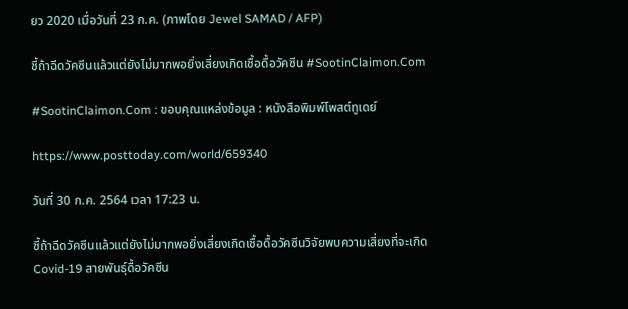ยว 2020 เมื่อวันที่ 23 ก.ค. (ภาพโดย Jewel SAMAD / AFP)

ชี้ถ้าฉีดวัคซีนแล้วแต่ยังไม่มากพอยิ่งเสี่ยงเกิดเชื้อดื้อวัคซีน #SootinClaimon.Com

#SootinClaimon.Com : ขอบคุณแหล่งข้อมูล : หนังสือพิมพ์โพสต์ทูเดย์

https://www.posttoday.com/world/659340

วันที่ 30 ก.ค. 2564 เวลา 17:23 น.

ชี้ถ้าฉีดวัคซีนแล้วแต่ยังไม่มากพอยิ่งเสี่ยงเกิดเชื้อดื้อวัคซีนวิจัยพบความเสี่ยงที่จะเกิด Covid-19 สายพันธุ์ดื้อวัคซีน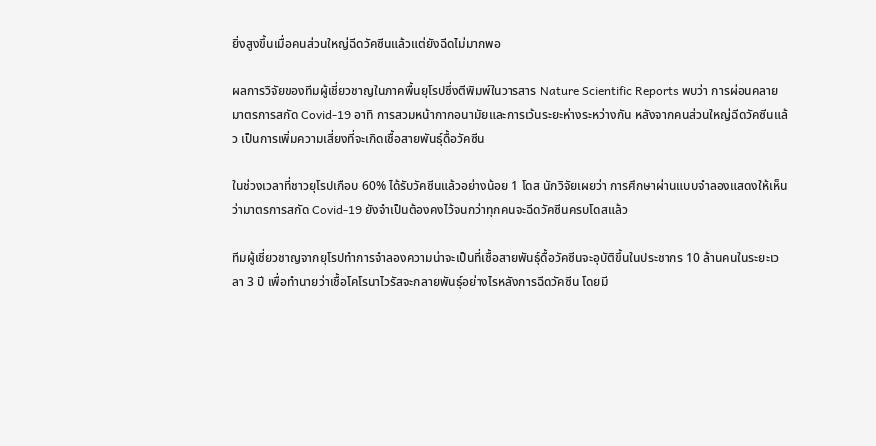ยิ่งสูงขึ้นเมื่อคนส่วนใหญ่ฉีดวัคซีนแล้วแต่ยังฉีดไม่มากพอ

ผลการวิจัยของทีมผู้เชี่ยวชาญในภาคพื้นยุโรปซึ่งตีพิมพ์ในวารสาร Nature Scientific Reports พบว่า การผ่อนคลายมาตรการสกัด Covid-19 อาทิ การสวมหน้ากากอนามัยและการเว้นระยะห่างระหว่างกัน หลังจากคนส่วนใหญ่ฉีดวัคซีนแล้ว เป็นการเพิ่มความเสี่ยงที่จะเกิดเชื้อสายพันธุ์ดื้อวัคซีน

ในช่วงเวลาที่ชาวยุโรปเกือบ 60% ได้รับวัคซีนแล้วอย่างน้อย 1 โดส นักวิจัยเผยว่า การศึกษาผ่านแบบจำลองแสดงให้เห็นว่ามาตรการสกัด Covid-19 ยังจำเป็นต้องคงไว้จนกว่าทุกคนจะฉีดวัคซีนครบโดสแล้ว

ทีมผู้เชี่ยวชาญจากยุโรปทำการจำลองความน่าจะเป็นที่เชื้อสายพันธุ์ดื้อวัคซีนจะอุบัติขึ้นในประชากร 10 ล้านคนในระยะเวลา 3 ปี เพื่อทำนายว่าเชื้อโคโรนาไวรัสจะกลายพันธุ์อย่างไรหลังการฉีดวัคซีน โดยมี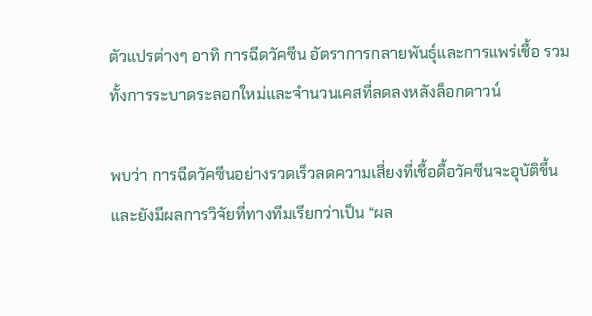ตัวแปรต่างๆ อาทิ การฉีดวัคซีน อัตราการกลายพันธุ์และการแพร่เชื้อ รวมทั้งการระบาดระลอกใหม่และจำนวนเคสที่ลดลงหลังล็อกดาวน์

พบว่า การฉีดวัคซีนอย่างรวดเร็วลดความเสี่ยงที่เชื้อดื้อวัคซีนจะอุบัติขึ้น และยังมีผลการวิจัยที่ทางทีมเรียกว่าเป็น “ผล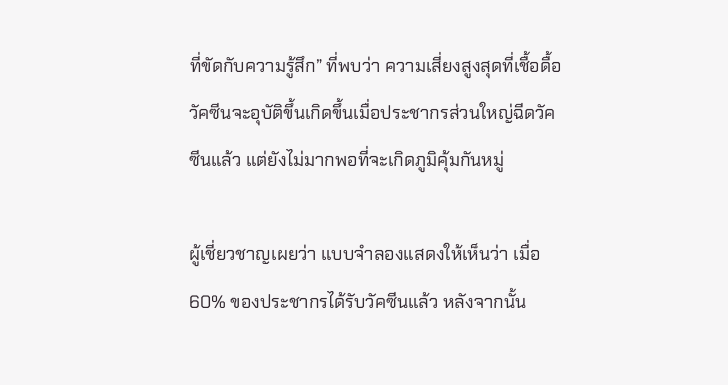ที่ขัดกับความรู้สึก” ที่พบว่า ความเสี่ยงสูงสุดที่เชื้อดื้อวัคซีนจะอุบัติขึ้นเกิดขึ้นเมื่อประชากรส่วนใหญ่ฉีดวัคซีนแล้ว แต่ยังไม่มากพอที่จะเกิดภูมิคุ้มกันหมู่

ผู้เชี่ยวชาญเผยว่า แบบจำลองแสดงให้เห็นว่า เมื่อ 60% ของประชากรได้รับวัคซีนแล้ว หลังจากนั้น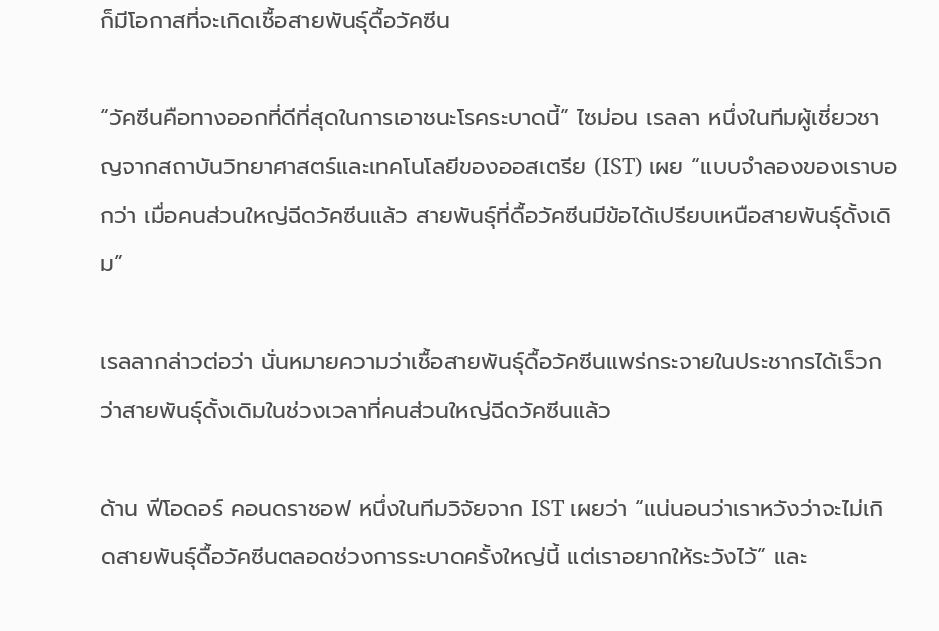ก็มีโอกาสที่จะเกิดเชื้อสายพันธุ์ดื้อวัคซีน

“วัคซีนคือทางออกที่ดีที่สุดในการเอาชนะโรคระบาดนี้” ไซม่อน เรลลา หนึ่งในทีมผู้เชี่ยวชาญจากสถาบันวิทยาศาสตร์และเทคโนโลยีของออสเตรีย (IST) เผย “แบบจำลองของเราบอกว่า เมื่อคนส่วนใหญ่ฉีดวัคซีนแล้ว สายพันธุ์ที่ดื้อวัคซีนมีข้อได้เปรียบเหนือสายพันธุ์ดั้งเดิม”

เรลลากล่าวต่อว่า นั่นหมายความว่าเชื้อสายพันธุ์ดื้อวัคซีนแพร่กระจายในประชากรได้เร็วกว่าสายพันธุ์ดั้งเดิมในช่วงเวลาที่คนส่วนใหญ่ฉีดวัคซีนแล้ว

ด้าน ฟีโอดอร์ คอนดราชอฟ หนึ่งในทีมวิจัยจาก IST เผยว่า “แน่นอนว่าเราหวังว่าจะไม่เกิดสายพันธุ์ดื้อวัคซีนตลอดช่วงการระบาดครั้งใหญ่นี้ แต่เราอยากให้ระวังไว้” และ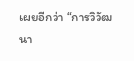เผยอีกว่า “การวิวัฒนา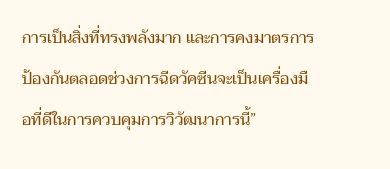การเป็นสิ่งที่ทรงพลังมาก และการคงมาตรการป้องกันตลอดช่วงการฉีดวัคซีนจะเป็นเครื่องมือที่ดีในการควบคุมการวิวัฒนาการนี้”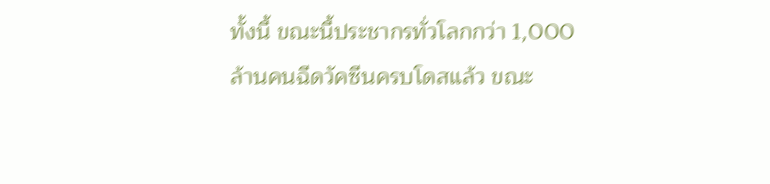ทั้งนี้ ขณะนี้ประชากรทั่วโลกกว่า 1,000 ล้านคนฉีดวัคซีนครบโดสแล้ว ขณะ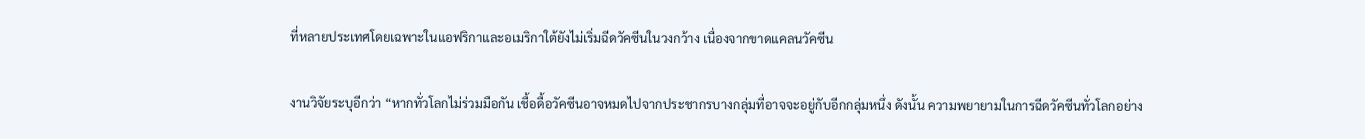ที่หลายประเทศโดยเฉพาะในแอฟริกาและอเมริกาใต้ยังไม่เริ่มฉีดวัคซีนในวงกว้าง เนื่องจากขาดแคลนวัคซีน

งานวิจัยระบุอีกว่า “หากทั่วโลกไม่ร่วมมือกัน เชื้อดื้อวัคซีนอาจหมดไปจากประชากรบางกลุ่มที่อาจจะอยู่กับอีกกลุ่มหนึ่ง ดังนั้น ความพยายามในการฉีดวัคซีนทั่วโลกอย่าง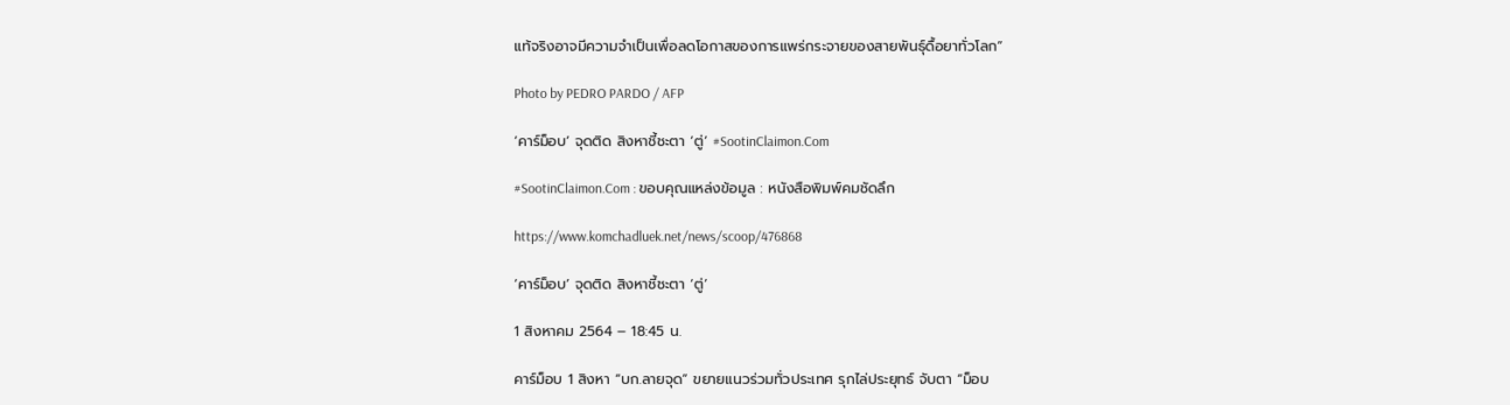แท้จริงอาจมีความจำเป็นเพื่อลดโอกาสของการแพร่กระจายของสายพันธุ์ดื้อยาทั่วโลก”

Photo by PEDRO PARDO / AFP

‘คาร์ม็อบ’ จุดติด สิงหาชี้ชะตา ‘ตู่’ #SootinClaimon.Com

#SootinClaimon.Com : ขอบคุณแหล่งข้อมูล : หนังสือพิมพ์คมชัดลึก

https://www.komchadluek.net/news/scoop/476868

‘คาร์ม็อบ’ จุดติด สิงหาชี้ชะตา ‘ตู่’

1 สิงหาคม 2564 – 18:45 น.

คาร์ม็อบ 1 สิงหา “บก.ลายจุด” ขยายแนวร่วมทั่วประเทศ รุกไล่ประยุทธ์ จับตา “ม็อบ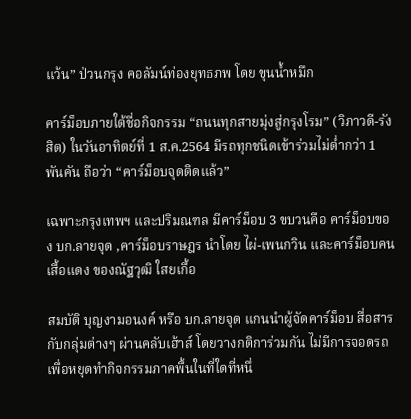แว้น” ป่วนกรุง คอลัมน์ท่องยุทธภพ โดย ขุนน้ำหมึก

คาร์ม็อบภายใต้ชื่อกิจกรรม “ถนนทุกสายมุ่งสู่กรุงโรม” (วิภาวดี-รังสิต) ในวันอาทิตย์ที่ 1 ส.ค.2564 มีรถทุกชนิดเข้าร่วมไม่ต่ำกว่า 1 พันคัน ถือว่า “คาร์ม็อบจุดติดแล้ว”

เฉพาะกรุงเทพฯ และปริมณฑล มีคาร์ม็อบ 3 ขบวนคือ คาร์ม็อบของ บก.ลายจุด ,คาร์ม็อบราษฎร นำโดย ไผ่-เพนกวิน และคาร์ม็อบคนเสื้อแดง ของณัฐวุฒิ ใสยเกื้อ

สมบัติ บุญงามอนงค์ หรือ บก.ลายจุด แกนนำผู้จัดคาร์ม็อบ สื่อสารกับกลุ่มต่างๆ ผ่านคลับเฮ้าส์ โดยวางกติการ่วมกัน ไม่มีการจอดรถเพื่อหยุดทำกิจกรรมภาคพื้นในที่ใดที่หนึ่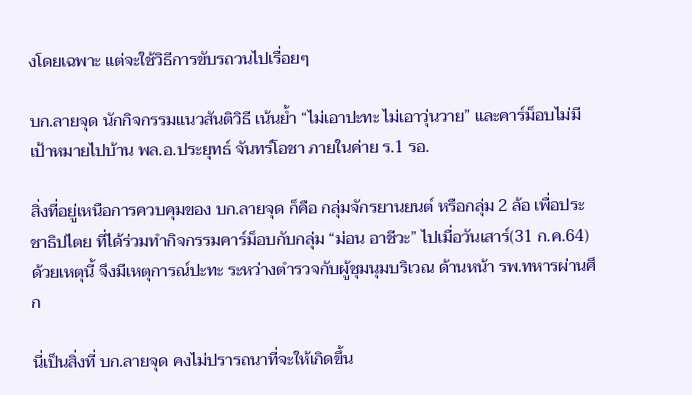งโดยเฉพาะ แต่จะใช้วิธีการขับรถวนไปเรื่อยๆ

บก.ลายจุด นักกิจกรรมแนวสันติวิธี เน้นย้ำ “ไม่เอาปะทะ ไม่เอาวุ่นวาย” และคาร์ม็อบไม่มีเป้าหมายไปบ้าน พล.อ.ประยุทธ์ จันทร์โอชา ภายในค่าย ร.1 รอ.

สิ่งที่อยู่เหนือการควบคุมของ บก.ลายจุด ก็คือ กลุ่มจักรยานยนต์ หรือกลุ่ม 2 ล้อ เพื่อประชาธิปไตย ที่ได้ร่วมทำกิจกรรมคาร์ม็อบกับกลุ่ม “ม่อน อาชีวะ” ไปเมื่อวันเสาร์(31 ก.ค.64) ด้วยเหตุนี้ จึงมีเหตุการณ์ปะทะ ระหว่างตำรวจกับผู้ชุมนุมบริเวณ ด้านหน้า รพ.ทหารผ่านศึก

นี่เป็นสิ่งที่ บก.ลายจุด คงไม่ปรารถนาที่จะให้เกิดขึ้น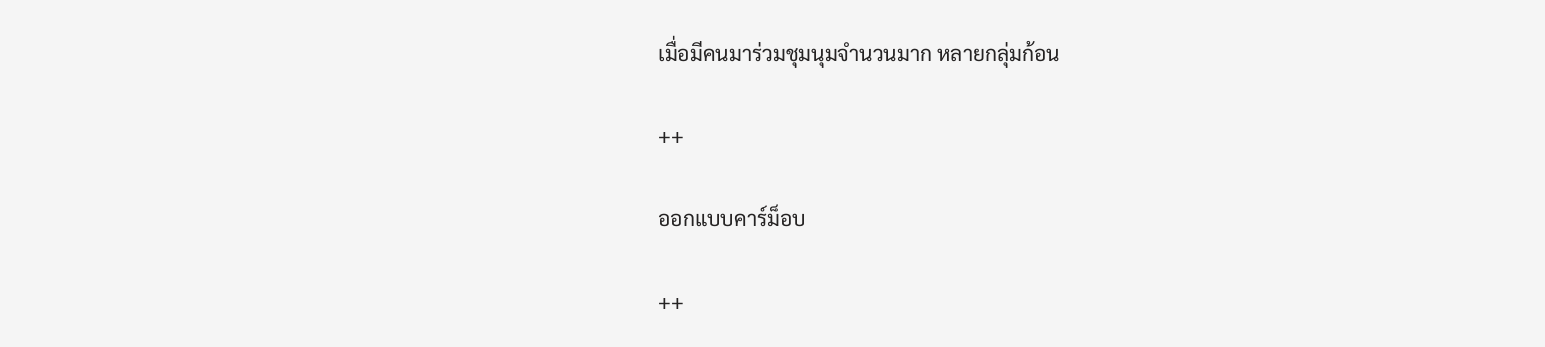เมื่อมีคนมาร่วมชุมนุมจำนวนมาก หลายกลุ่มก้อน

++

ออกแบบคาร์ม็อบ

++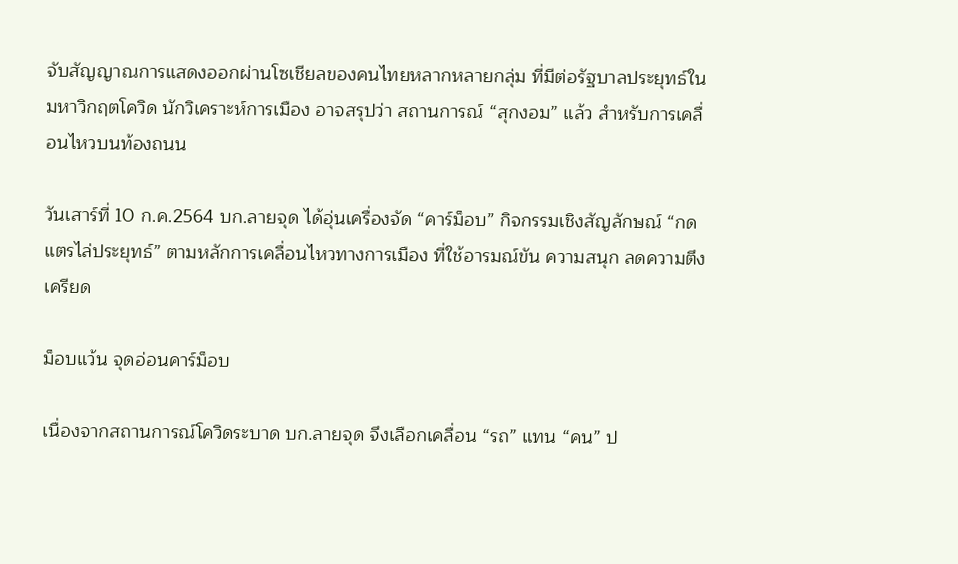จับสัญญาณการแสดงออกผ่านโซเชียลของคนไทยหลากหลายกลุ่ม ที่มีต่อรัฐบาลประยุทธ์ในมหาวิกฤตโควิด นักวิเคราะห์การเมือง อาจสรุปว่า สถานการณ์ “สุกงอม” แล้ว สำหรับการเคลื่อนไหวบนท้องถนน

วันเสาร์ที่ 10 ก.ค.2564 บก.ลายจุด ได้อุ่นเครื่องจัด “คาร์ม็อบ” กิจกรรมเชิงสัญลักษณ์ “กดแตรไล่ประยุทธ์” ตามหลักการเคลื่อนไหวทางการเมือง ที่ใช้อารมณ์ขัน ความสนุก ลดความตึงเครียด

ม็อบแว้น จุดอ่อนคาร์ม็อบ

เนื่องจากสถานการณ์โควิดระบาด บก.ลายจุด จึงเลือกเคลื่อน “รถ” แทน “คน” ป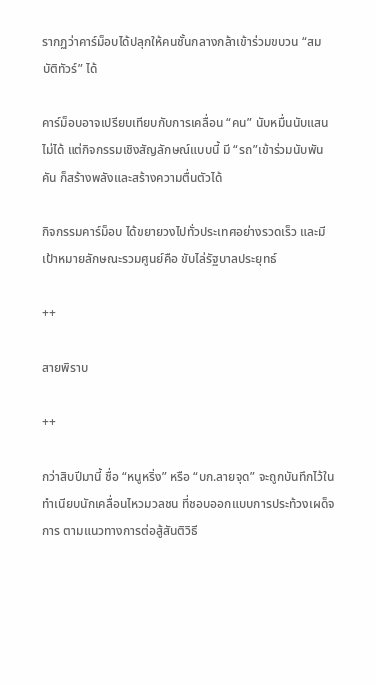รากฏว่าคาร์ม็อบได้ปลุกให้คนชั้นกลางกล้าเข้าร่วมขบวน “สมบัติทัวร์” ได้

คาร์ม็อบอาจเปรียบเทียบกับการเคลื่อน “คน” นับหมื่นนับแสนไม่ได้ แต่กิจกรรมเชิงสัญลักษณ์แบบนี้ มี “รถ”เข้าร่วมนับพันคัน ก็สร้างพลังและสร้างความตื่นตัวได้

กิจกรรมคาร์ม็อบ ได้ขยายวงไปทั่วประเทศอย่างรวดเร็ว และมีเป้าหมายลักษณะรวมศูนย์คือ ขับไล่รัฐบาลประยุทธ์

++

สายพิราบ

++

กว่าสิบปีมานี้ ชื่อ “หนูหริ่ง” หรือ “บก.ลายจุด” จะถูกบันทึกไว้ในทำเนียบนักเคลื่อนไหวมวลชน ที่ชอบออกแบบการประท้วงเผด็จการ ตามแนวทางการต่อสู้สันติวิธี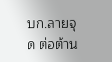บก.ลายจุด ต่อต้าน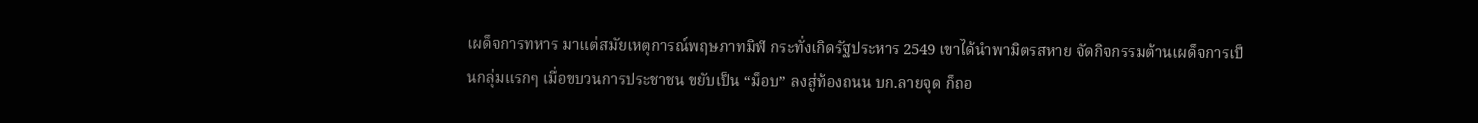เผด็จการทหาร มาแต่สมัยเหตุการณ์พฤษภาทมิฬ กระทั่งเกิดรัฐประหาร 2549 เขาได้นำพามิตรสหาย จัดกิจกรรมต้านเผด็จการเป็นกลุ่มแรกๆ เมื่อขบวนการประชาชน ขยับเป็น “ม็อบ” ลงสู่ท้องถนน บก.ลายจุด ก็ถอ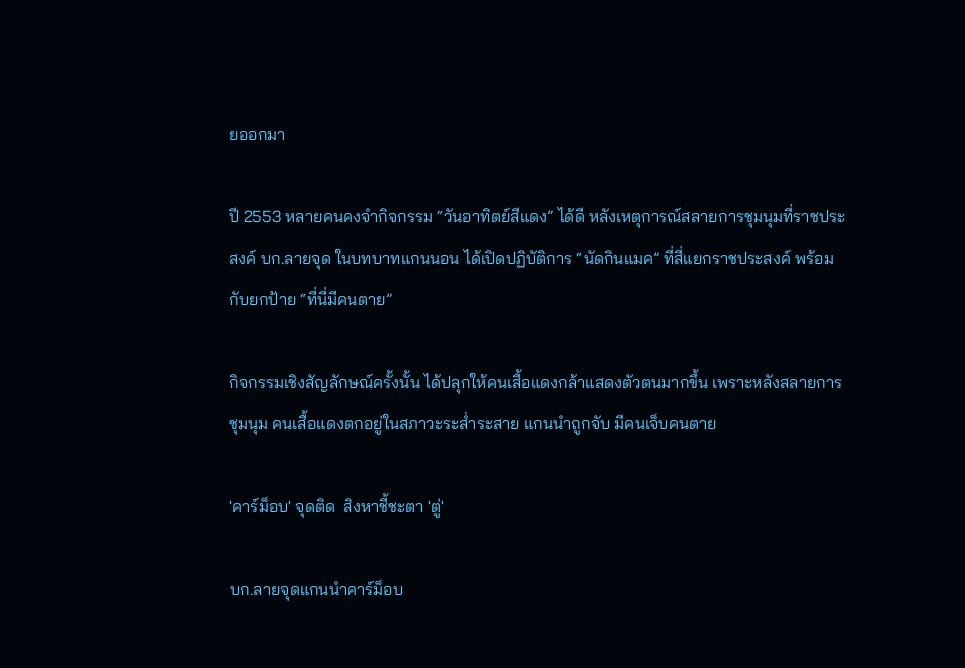ยออกมา

ปี 2553 หลายคนคงจำกิจกรรม “วันอาทิตย์สีแดง” ได้ดี หลังเหตุการณ์สลายการชุมนุมที่ราชประสงค์ บก.ลายจุด ในบทบาทแกนนอน ได้เปิดปฏิบัติการ “นัดกินแมค” ที่สี่แยกราชประสงค์ พร้อมกับยกป้าย “ที่นี่มีคนตาย”

กิจกรรมเชิงสัญลักษณ์ครั้งนั้น ได้ปลุกให้คนเสื้อแดงกล้าแสดงตัวตนมากขึ้น เพราะหลังสลายการชุมนุม คนเสื้อแดงตกอยู่ในสภาวะระส่ำระสาย แกนนำถูกจับ มีคนเจ็บคนตาย

'คาร์ม็อบ' จุดติด  สิงหาชี้ชะตา 'ตู่'

บก.ลายจุดแกนนำคาร์ม็อบ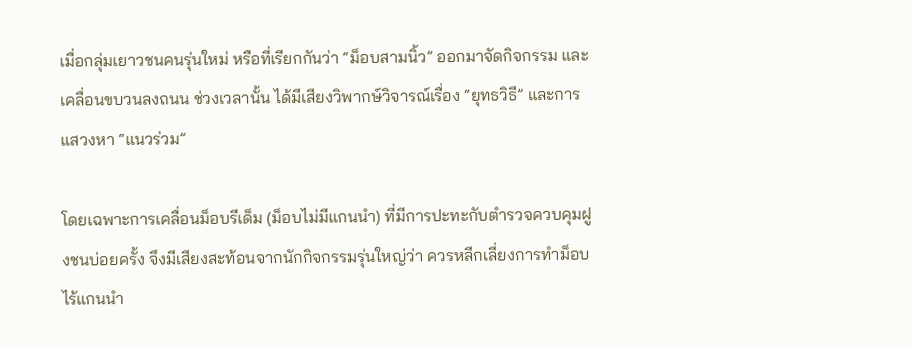เมื่อกลุ่มเยาวชนคนรุ่นใหม่ หรือที่เรียกกันว่า “ม็อบสามนิ้ว” ออกมาจัดกิจกรรม และเคลื่อนขบวนลงถนน ช่วงเวลานั้น ได้มีเสียงวิพากษ์วิจารณ์เรื่อง “ยุทธวิธี” และการแสวงหา “แนวร่วม”

โดยเฉพาะการเคลื่อนม็อบรีเด็ม (ม็อบไม่มีแกนนำ) ที่มีการปะทะกับตำรวจควบคุมฝูงชนบ่อยครั้ง จึงมีเสียงสะท้อนจากนักกิจกรรมรุ่นใหญ่ว่า ควรหลีกเลี่ยงการทำม็อบไร้แกนนำ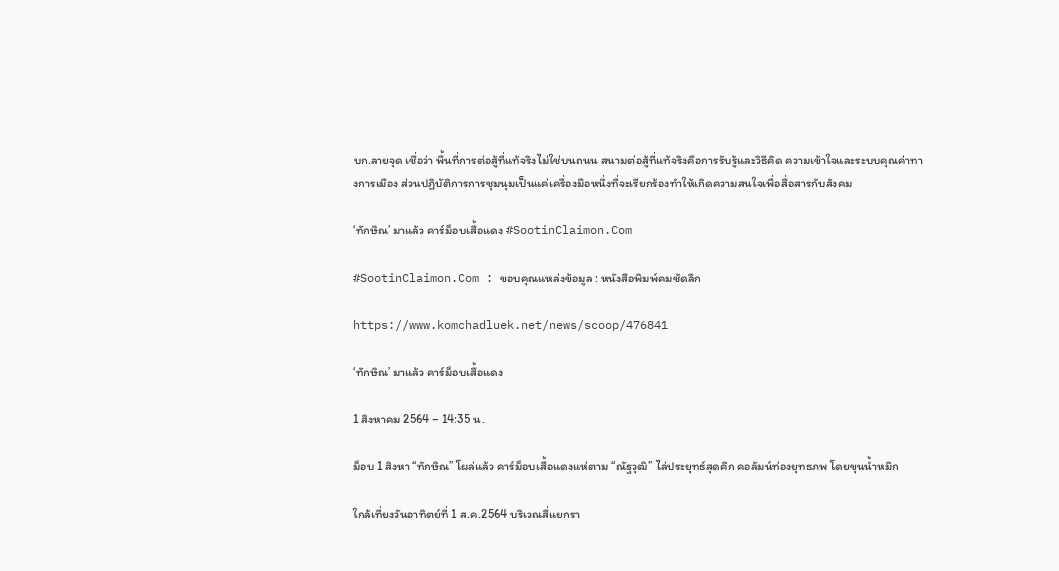บก.ลายจุด เชื่อว่า พื้นที่การต่อสู้ที่แท้จริงไม่ใช่บนถนน สนามต่อสู้ที่แท้จริงคือการรับรู้และวิธีคิด ความเข้าใจและระบบคุณค่าทางการเมือง ส่วนปฏิบัติการการชุมนุมเป็นแค่เครื่องมือหนึ่งที่จะเรียกร้องทำให้เกิดความสนใจเพื่อสื่อสารกับสังคม

‘ทักษิณ’ มาแล้ว คาร์ม็อบเสื้อแดง #SootinClaimon.Com

#SootinClaimon.Com : ขอบคุณแหล่งข้อมูล : หนังสือพิมพ์คมชัดลึก

https://www.komchadluek.net/news/scoop/476841

‘ทักษิณ’ มาแล้ว คาร์ม็อบเสื้อแดง

1 สิงหาคม 2564 – 14:35 น.

ม็อบ 1 สิงหา “ทักษิณ” โผล่แล้ว คาร์ม็อบเสื้อแดงแห่ตาม “ณัฐวุฒิ” ไล่ประยุทธ์สุดคึก คอลัมน์ท่องยุทธภพ โดยขุนน้ำหมึก

ใกล้เที่ยงวันอาทิตย์ที่ 1 ส.ค.2564 บริเวณสี่แยกรา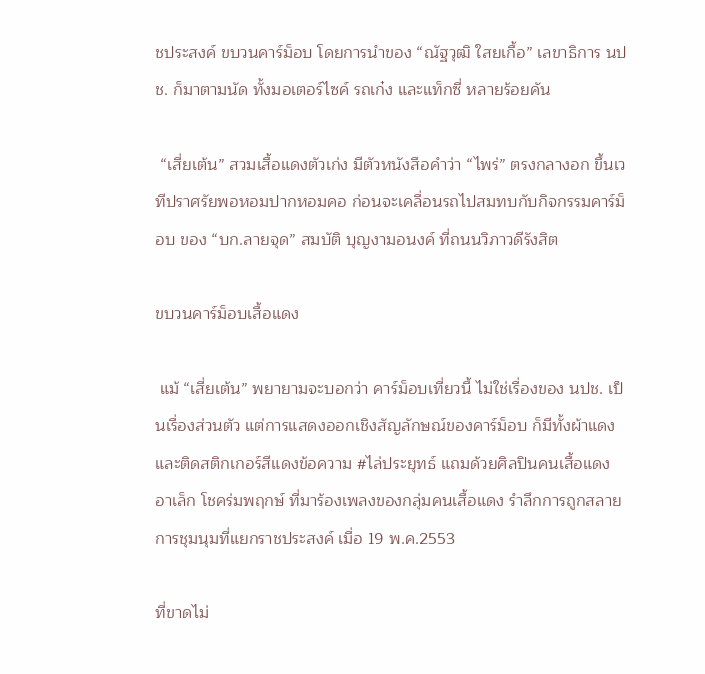ชประสงค์ ขบวนคาร์ม็อบ โดยการนำของ “ณัฐวุฒิ ใสยเกื้อ” เลขาธิการ นปช. ก็มาตามนัด ทั้งมอเตอร์ไซค์ รถเก๋ง และแท็กซี่ หลายร้อยคัน

 “เสี่ยเต้น” สวมเสื้อแดงตัวเก่ง มีตัวหนังสือคำว่า “ไพร่” ตรงกลางอก ขึ้นเวทีปราศรัยพอหอมปากหอมคอ ก่อนจะเคลื่อนรถไปสมทบกับกิจกรรมคาร์ม็อบ ของ “บก.ลายจุด” สมบัติ บุญงามอนงค์ ที่ถนนวิภาวดีรังสิต

ขบวนคาร์ม็อบเสื้อแดง

 แม้ “เสี่ยเต้น” พยายามจะบอกว่า คาร์ม็อบเที่ยวนี้ ไม่ใช่เรื่องของ นปช. เป็นเรื่องส่วนตัว แต่การแสดงออกเชิงสัญลักษณ์ของคาร์ม็อบ ก็มีทั้งผ้าแดง และติดสติกเกอร์สีแดงข้อความ #ไล่ประยุทธ์ แถมด้วยศิลปินคนเสื้อแดง อาเล็ก โชคร่มพฤกษ์ ที่มาร้องเพลงของกลุ่มคนเสื้อแดง รำลึกการถูกสลายการชุมนุมที่แยกราชประสงค์ เมื่อ 19 พ.ค.2553

ที่ขาดไม่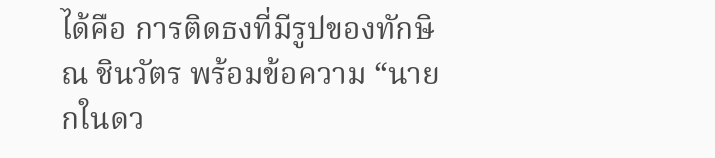ได้คือ การติดธงที่มีรูปของทักษิณ ชินวัตร พร้อมข้อความ “นายกในดว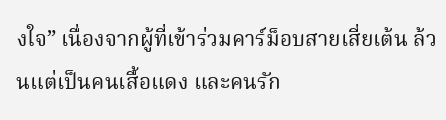งใจ” เนื่องจากผู้ที่เข้าร่วมคาร์ม็อบสายเสี่ยเต้น ล้วนแต่เป็นคนเสื้อแดง และคนรัก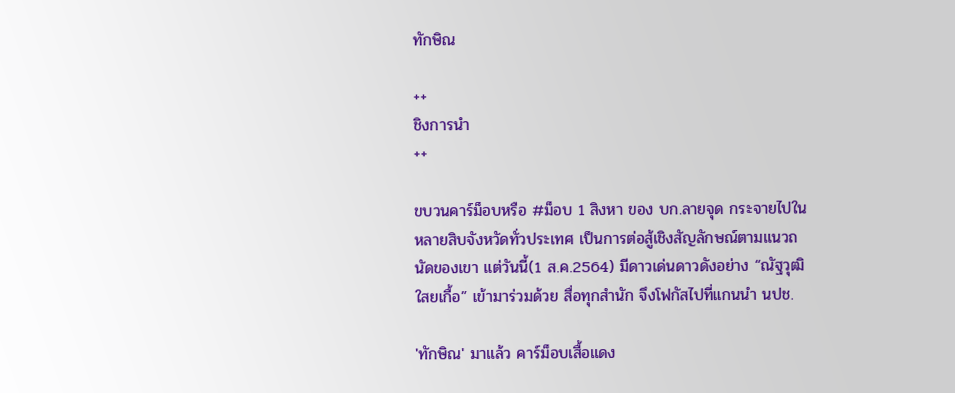ทักษิณ

++
ชิงการนำ
++

ขบวนคาร์ม็อบหรือ #ม็อบ 1 สิงหา ของ บก.ลายจุด กระจายไปในหลายสิบจังหวัดทั่วประเทศ เป็นการต่อสู้เชิงสัญลักษณ์ตามแนวถนัดของเขา แต่วันนี้(1 ส.ค.2564) มีดาวเด่นดาวดังอย่าง “ณัฐวุฒิ ใสยเกื้อ” เข้ามาร่วมด้วย สื่อทุกสำนัก จึงโฟกัสไปที่แกนนำ นปช.

'ทักษิณ' มาแล้ว คาร์ม็อบเสื้อแดง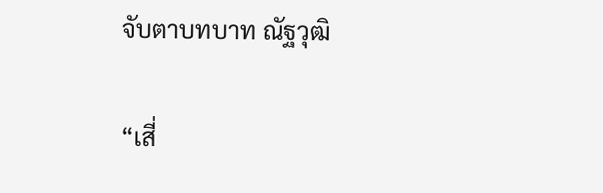จับตาบทบาท ณัฐวุฒิ

“เสี่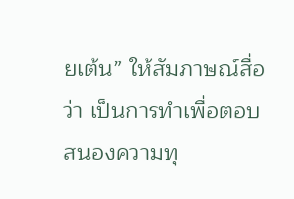ยเต้น” ให้สัมภาษณ์สื่อว่า เป็นการทำเพื่อตอบสนองความทุ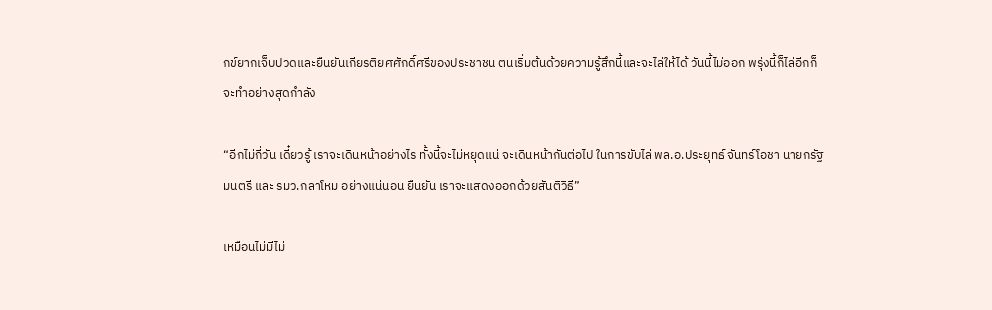กข์ยากเจ็บปวดและยืนยันเกียรติยศศักดิ์ศรีของประชาชน ตนเริ่มต้นด้วยความรู้สึกนี้และจะไล่ให้ได้ วันนี้ไม่ออก พรุ่งนี้ก็ไล่อีกก็จะทำอย่างสุดกำลัง

“อีกไม่กี่วัน เดี๋ยวรู้ เราจะเดินหน้าอย่างไร ทั้งนี้จะไม่หยุดแน่ จะเดินหน้ากันต่อไป ในการขับไล่ พล.อ.ประยุทธ์ จันทร์โอชา นายกรัฐมนตรี และ รมว.กลาโหม อย่างแน่นอน ยืนยัน เราจะแสดงออกด้วยสันติวิธี”

เหมือนไม่มีไม่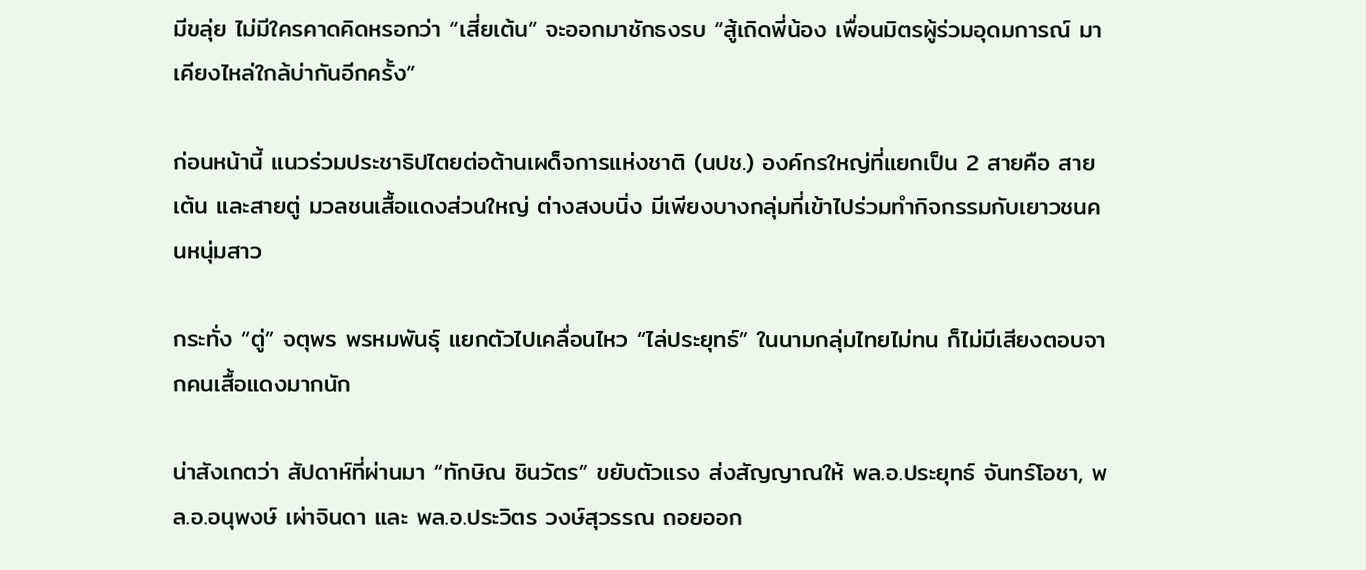มีขลุ่ย ไม่มีใครคาดคิดหรอกว่า “เสี่ยเต้น” จะออกมาชักธงรบ “สู้เถิดพี่น้อง เพื่อนมิตรผู้ร่วมอุดมการณ์ มาเคียงไหล่ใกล้บ่ากันอีกครั้ง”

ก่อนหน้านี้ แนวร่วมประชาธิปไตยต่อต้านเผด็จการแห่งชาติ (นปช.) องค์กรใหญ่ที่แยกเป็น 2 สายคือ สายเต้น และสายตู่ มวลชนเสื้อแดงส่วนใหญ่ ต่างสงบนิ่ง มีเพียงบางกลุ่มที่เข้าไปร่วมทำกิจกรรมกับเยาวชนคนหนุ่มสาว

กระทั่ง “ตู่” จตุพร พรหมพันธุ์ แยกตัวไปเคลื่อนไหว “ไล่ประยุทธ์” ในนามกลุ่มไทยไม่ทน ก็ไม่มีเสียงตอบจากคนเสื้อแดงมากนัก

น่าสังเกตว่า สัปดาห์ที่ผ่านมา “ทักษิณ ชินวัตร” ขยับตัวแรง ส่งสัญญาณให้ พล.อ.ประยุทธ์ จันทร์โอชา, พล.อ.อนุพงษ์ เผ่าจินดา และ พล.อ.ประวิตร วงษ์สุวรรณ ถอยออก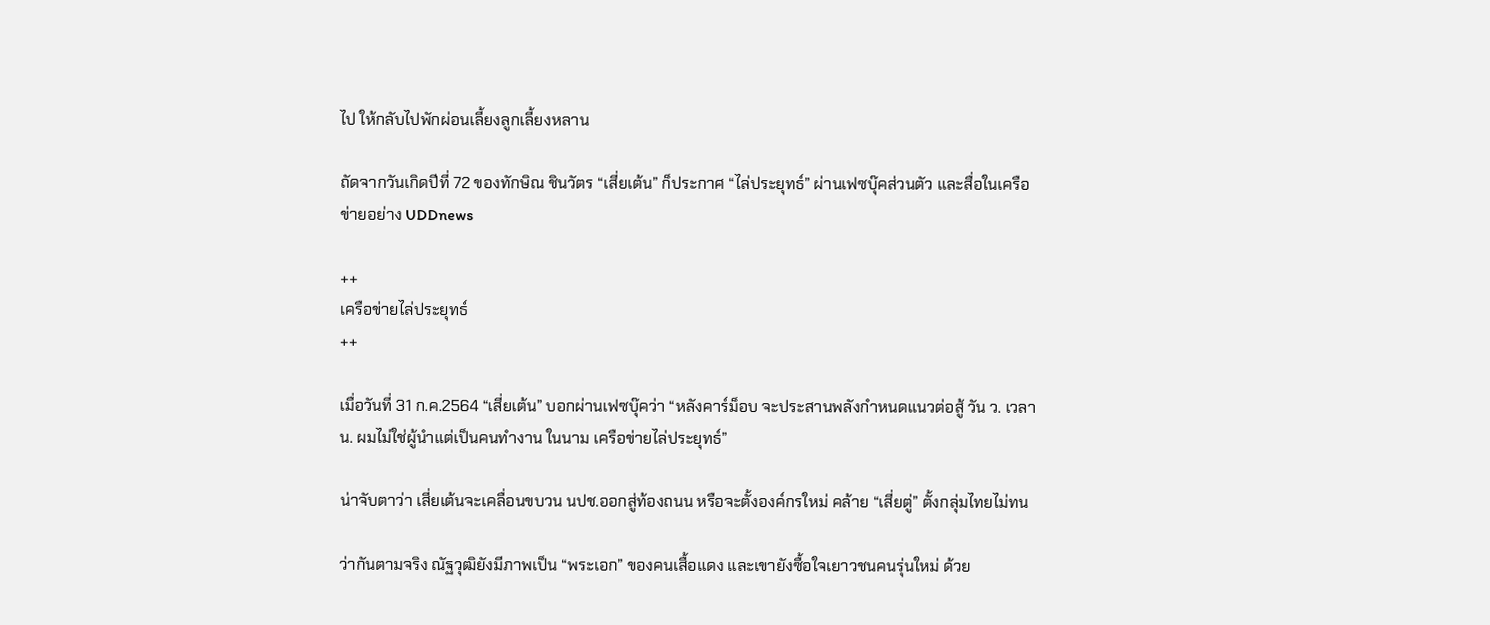ไป ให้กลับไปพักผ่อนเลี้ยงลูกเลี้ยงหลาน

ถัดจากวันเกิดปีที่ 72 ของทักษิณ ชินวัตร “เสี่ยเต้น” ก็ประกาศ “ไล่ประยุทธ์” ผ่านเฟซบุ๊คส่วนตัว และสื่อในเครือข่ายอย่าง UDDnews

++
เครือข่ายไล่ประยุทธ์
++

เมื่อวันที่ 31 ก.ค.2564 “เสี่ยเต้น” บอกผ่านเฟซบุ๊คว่า “หลังคาร์ม็อบ จะประสานพลังกำหนดแนวต่อสู้ วัน ว. เวลา น. ผมไม่ใช่ผู้นำแต่เป็นคนทำงาน ในนาม เครือข่ายไล่ประยุทธ์”

น่าจับตาว่า เสี่ยเต้นจะเคลื่อนขบวน นปช.ออกสู่ท้องถนน หรือจะตั้งองค์กรใหม่ คล้าย “เสี่ยตู่” ตั้งกลุ่มไทยไม่ทน

ว่ากันตามจริง ณัฐวุฒิยังมีภาพเป็น “พระเอก” ของคนเสื้อแดง และเขายังซื้อใจเยาวชนคนรุ่นใหม่ ด้วย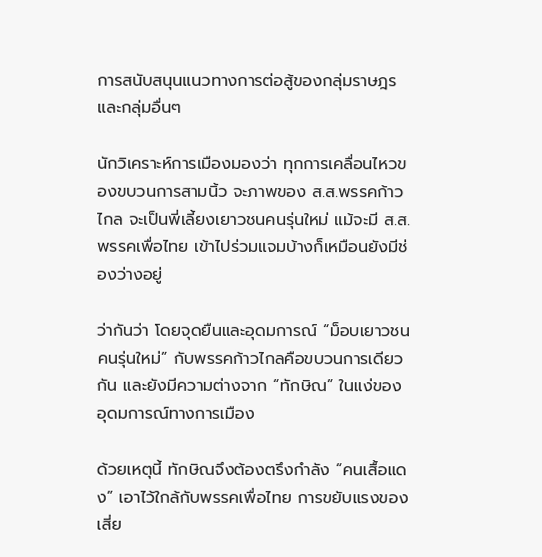การสนับสนุนแนวทางการต่อสู้ของกลุ่มราษฎร และกลุ่มอื่นๆ

นักวิเคราะห์การเมืองมองว่า ทุกการเคลื่อนไหวของขบวนการสามนิ้ว จะภาพของ ส.ส.พรรคก้าวไกล จะเป็นพี่เลี้ยงเยาวชนคนรุ่นใหม่ แม้จะมี ส.ส.พรรคเพื่อไทย เข้าไปร่วมแจมบ้างก็เหมือนยังมีช่องว่างอยู่

ว่ากันว่า โดยจุดยืนและอุดมการณ์ “ม็อบเยาวชนคนรุ่นใหม่” กับพรรคก้าวไกลคือขบวนการเดียวกัน และยังมีความต่างจาก “ทักษิณ” ในแง่ของอุดมการณ์ทางการเมือง

ด้วยเหตุนี้ ทักษิณจึงต้องตรึงกำลัง “คนเสื้อแดง” เอาไว้ใกล้กับพรรคเพื่อไทย การขยับแรงของเสี่ย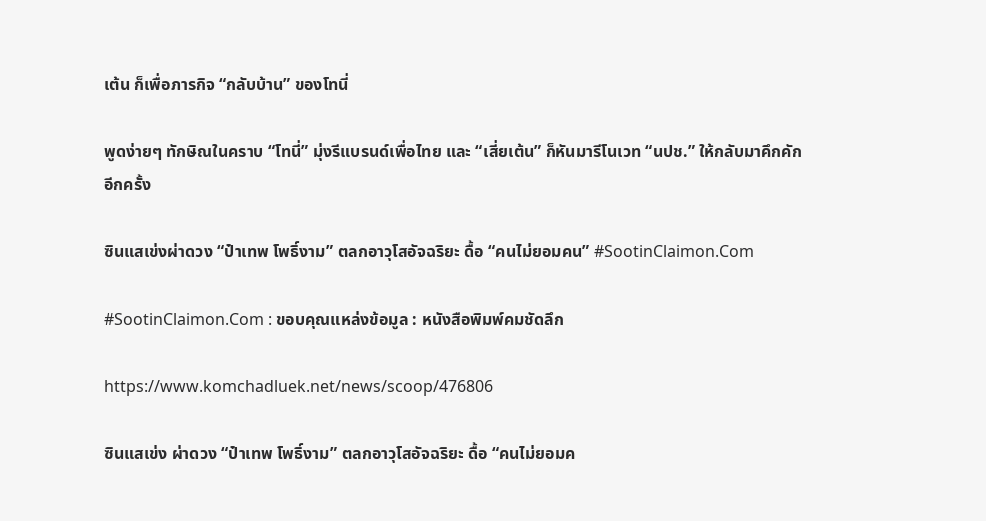เต้น ก็เพื่อภารกิจ “กลับบ้าน” ของโทนี่

พูดง่ายๆ ทักษิณในคราบ “โทนี่” มุ่งรีแบรนด์เพื่อไทย และ “เสี่ยเต้น” ก็หันมารีโนเวท “นปช.” ให้กลับมาคึกคักอีกครั้ง

ซินแสเข่งผ่าดวง “ป๋าเทพ โพธิ์งาม” ตลกอาวุโสอัจฉริยะ ดื้อ “คนไม่ยอมคน” #SootinClaimon.Com

#SootinClaimon.Com : ขอบคุณแหล่งข้อมูล : หนังสือพิมพ์คมชัดลึก

https://www.komchadluek.net/news/scoop/476806

ซินแสเข่ง ผ่าดวง “ป๋าเทพ โพธิ์งาม” ตลกอาวุโสอัจฉริยะ ดื้อ “คนไม่ยอมค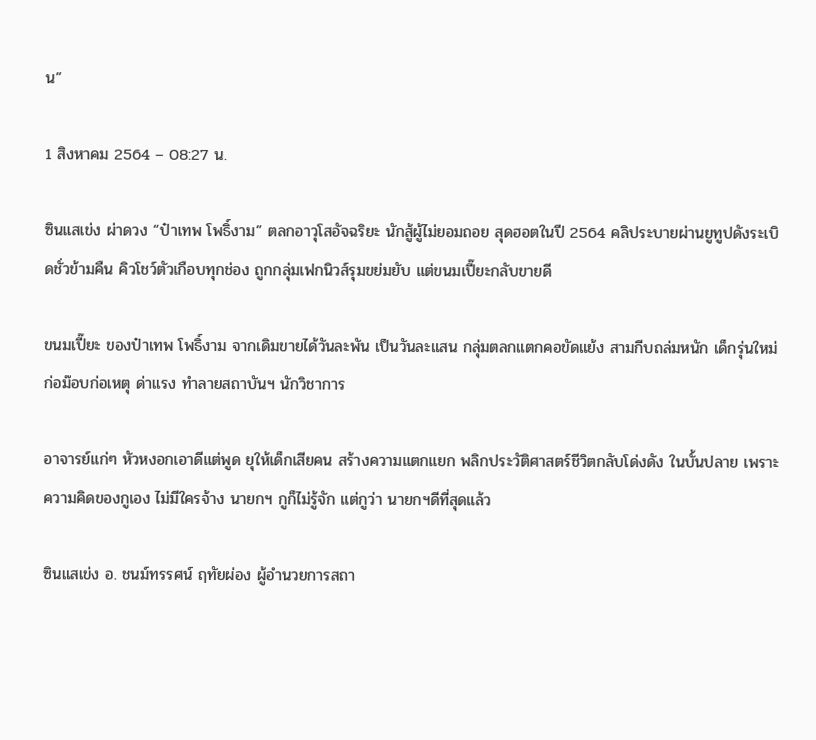น”

1 สิงหาคม 2564 – 08:27 น.

ซินแสเข่ง ผ่าดวง “ป๋าเทพ โพธิ์งาม” ตลกอาวุโสอัจฉริยะ นักสู้ผู้ไม่ยอมถอย สุดฮอตในปี 2564 คลิประบายผ่านยูทูปดังระเบิดชั่วข้ามคืน คิวโชว์ตัวเกือบทุกช่อง ถูกกลุ่มเฟกนิวส์รุมขย่มยับ แต่ขนมเปี๊ยะกลับขายดี

ขนมเปี๊ยะ ของป๋าเทพ โพธิ์งาม จากเดิมขายได้วันละพัน เป็นวันละแสน กลุ่มตลกแตกคอขัดแย้ง สามกีบถล่มหนัก เด็กรุ่นใหม่ก่อม๊อบก่อเหตุ ด่าแรง ทำลายสถาบันฯ นักวิชาการ

อาจารย์แก่ๆ หัวหงอกเอาดีแต่พูด ยุให้เด็กเสียคน สร้างความแตกแยก พลิกประวัติศาสตร์ชีวิตกลับโด่งดัง ในบั้นปลาย เพราะความคิดของกูเอง ไม่มีใครจ้าง นายกฯ กูก็ไม่รู้จัก แต่กูว่า นายกฯดีที่สุดแล้ว

ซินแสเข่ง อ. ชนม์ทรรศน์ ฤทัยผ่อง ผู้อำนวยการสถา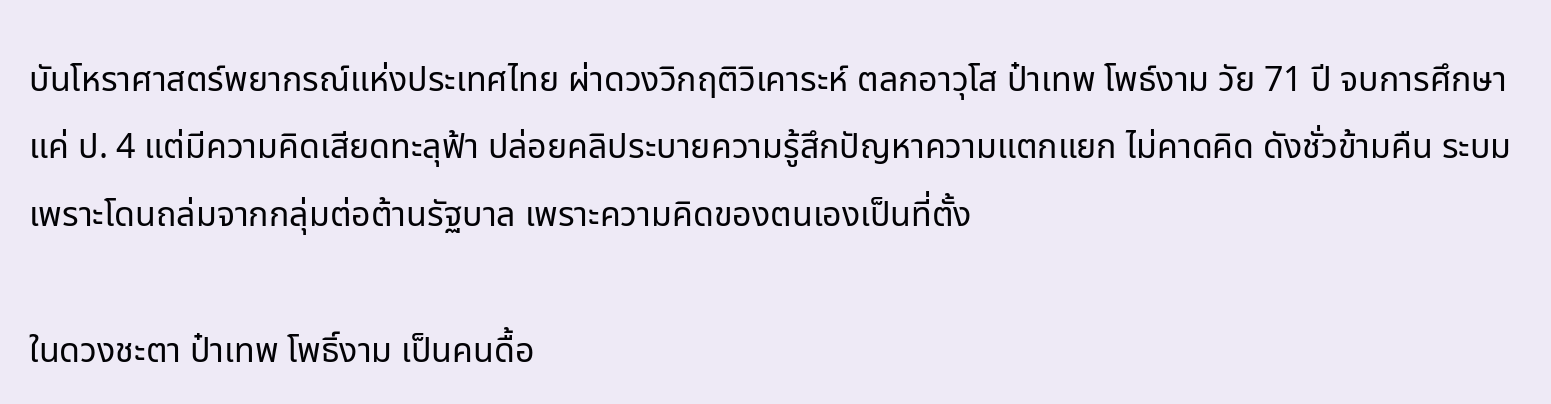บันโหราศาสตร์พยากรณ์แห่งประเทศไทย ผ่าดวงวิกฤติวิเคาระห์ ตลกอาวุโส ป๋าเทพ โพธ์งาม วัย 71 ปี จบการศึกษาแค่ ป. 4 แต่มีความคิดเสียดทะลุฟ้า ปล่อยคลิประบายความรู้สึกปัญหาความแตกแยก ไม่คาดคิด ดังชั่วข้ามคืน ระบมเพราะโดนถล่มจากกลุ่มต่อต้านรัฐบาล เพราะความคิดของตนเองเป็นที่ตั้ง

ในดวงชะตา ป๋าเทพ โพธิ์งาม เป็นคนดื้อ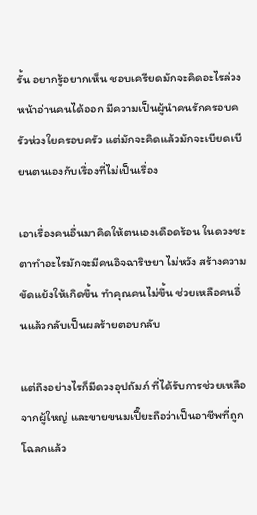รั้น อยากรู้อยากเห็น ชอบเครียดมักจะคิดอะไรล่วงหน้าอ่านคนได้ออก มีความเป็นผู้นำคนรักครอบครัวห่วงใยครอบครัว แต่มักจะคิดแล้วมักจะเบียดเบียนตนเองกับเรื่องที่ไม่เป็นเรื่อง

เอาเรื่องคนอื่นมาคิดให้ตนเองเดือดร้อน ในดวงชะตาทำอะไรมักจะมีคนอิจฉาริษยา ไม่หวัง สร้างความขัดแย้งให้เกิดขึ้น ทำคุณคนไม่ขึ้น ช่วยเหลือคนอื่นแล้วกลับเป็นผลร้ายตอบกลับ

แต่ถึงอย่างไรก็มีดวงอุปถัมภ์ ที่ได้รับการช่วยเหลือจากผู้ใหญ่ และขายขนมเปี๊ยะถือว่าเป็นอาชีพที่ถูกโฉลกแล้ว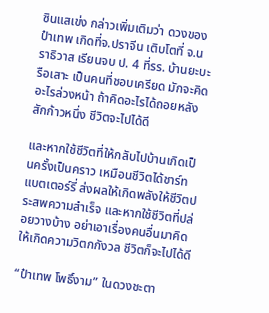ซินแสเข่ง กล่าวเพิ่มเติมว่า ดวงของป๋าเทพ เกิดที่จ.ปราจีน เติบโตที่ จ.นราธิวาส เรียนจบ ป. 4 ที่รร. บ้านยะบะ รือเสาะ เป็นคนที่ชอบเครียด มักจะคิดอะไรล่วงหน้า ถ้าคิดอะไรได้ถอยหลังสักก้าวหนึ่ง ชีวิตจะไปได้ดี

และหากใช้ชีวิตที่ให้กลับไปบ้านเกิดเป็นครั้งเป็นคราว เหมือนชีวิตได้ชาร์ทแบตเตอร์รี่ ส่งผลให้เกิดพลังให้ชีวิตประสพความสำเร็จ และหากใช้ชีวิตที่ปล่อยวางบ้าง อย่าเอาเรื่องคนอื่นมาคิดให้เกิดความวิตกกังวล ชีวิตก็จะไปได้ดี

“ป๋าเทพ โพธิ์งาม” ในดวงชะตา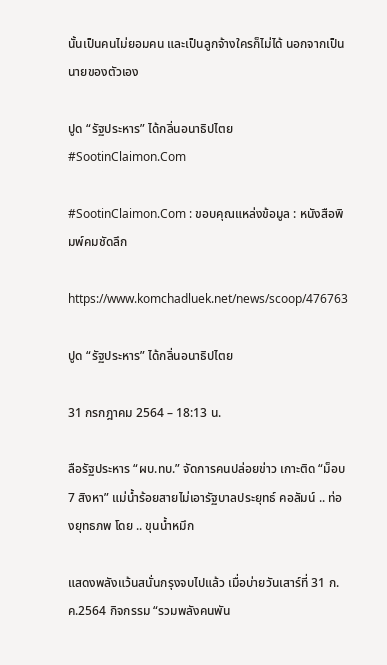นั้นเป็นคนไม่ยอมคน และเป็นลูกจ้างใครก็ไม่ได้ นอกจากเป็นนายของตัวเอง

ปูด “รัฐประหาร” ได้กลิ่นอนาธิปไตย #SootinClaimon.Com

#SootinClaimon.Com : ขอบคุณแหล่งข้อมูล : หนังสือพิมพ์คมชัดลึก

https://www.komchadluek.net/news/scoop/476763

ปูด “รัฐประหาร” ได้กลิ่นอนาธิปไตย

31 กรกฎาคม 2564 – 18:13 น.

ลือรัฐประหาร “ผบ.ทบ.” จัดการคนปล่อยข่าว เกาะติด “ม็อบ 7 สิงหา” แม่น้ำร้อยสายไม่เอารัฐบาลประยุทธ์ คอลัมน์ .. ท่องยุทธภพ โดย .. ขุนน้ำหมึก

แสดงพลังแว้นสนั่นกรุงจบไปแล้ว เมื่อบ่ายวันเสาร์ที่ 31 ก.ค.2564 กิจกรรม “รวมพลังคนพัน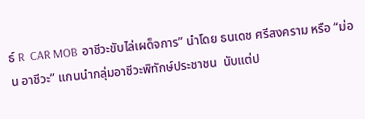ธ์ R  CAR MOB อาชีวะขับไล่เผด็จการ” นำโดย ธนเดช ศรีสงคราม หรือ “ม่อน อาชีวะ” แกนนำกลุ่มอาชีวะพิทักษ์ประชาชน  นับแต่ป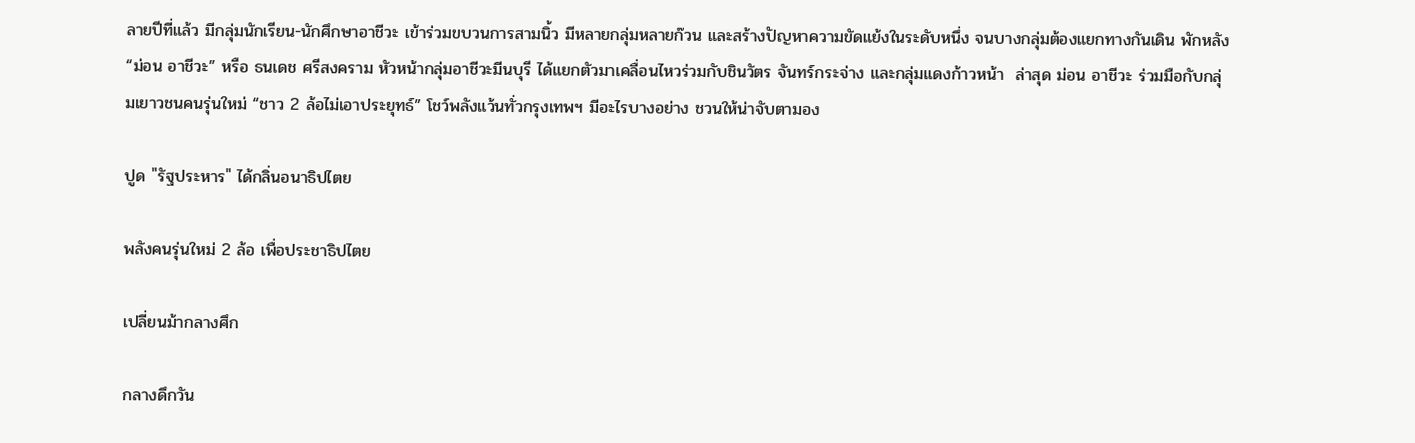ลายปีที่แล้ว มีกลุ่มนักเรียน-นักศึกษาอาชีวะ เข้าร่วมขบวนการสามนิ้ว มีหลายกลุ่มหลายก๊วน และสร้างปัญหาความขัดแย้งในระดับหนึ่ง จนบางกลุ่มต้องแยกทางกันเดิน พักหลัง “ม่อน อาชีวะ” หรือ ธนเดช ศรีสงคราม หัวหน้ากลุ่มอาชีวะมีนบุรี ได้แยกตัวมาเคลื่อนไหวร่วมกับชินวัตร จันทร์กระจ่าง และกลุ่มแดงก้าวหน้า  ล่าสุด ม่อน อาชีวะ ร่วมมือกับกลุ่มเยาวชนคนรุ่นใหม่ “ชาว 2 ล้อไม่เอาประยุทธ์” โชว์พลังแว้นทั่วกรุงเทพฯ มีอะไรบางอย่าง ชวนให้น่าจับตามอง

ปูด "รัฐประหาร" ได้กลิ่นอนาธิปไตย

พลังคนรุ่นใหม่ 2 ล้อ เพื่อประชาธิปไตย

เปลี่ยนม้ากลางศึก

กลางดึกวัน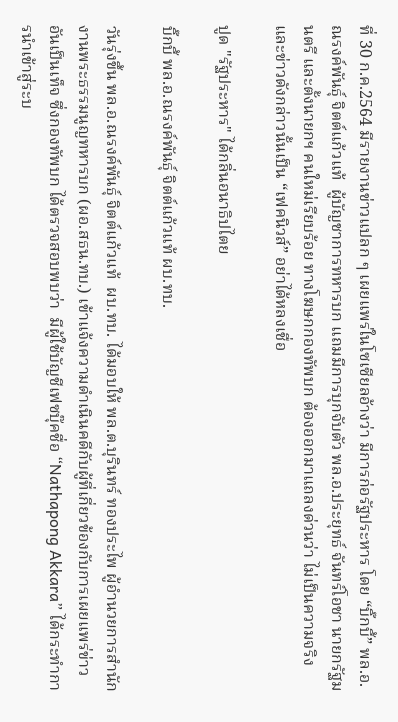ที่ 30 ก.ค.2564 มีรายงานข่าวแปลก ๆ เผยแพร่ในโซเซียลอ้างว่า มีการก่อรัฐประหาร โดย “บิ๊กบี้” พล.อ.ณรงค์พันธุ์ จิตต์แก้วแท้  ผู้บัญชาการทหารบก แถมมีการบุกจับตัว พล.อ.ประยุทธ์ จันทร์โอชา นายกรัฐมนตรี และตั้งนายกฯ คนใหม่เรียบร้อย ทางโฆษกกองทัพบก ต้องออกมาแถลงด่วนว่า ไม่เป็นความจริง และข่าวดังกล่าวนั้นเป็น “เฟคนิวส์” อย่าได้หลงเชื่อ

ปูด "รัฐประหาร" ได้กลิ่นอนาธิปไตย

บิ๊กบี้ พล.อ.ณรงค์พันธุ์ จิตต์แก้วแท้ ผบ.ทบ.

วันรุ่งขึ้น พล.อ.ณรงค์พันธุ์ จิตต์แก้วแท้  ผบ.ทบ. ได้มอบให้ พล.ต.บุรินทร์ ทองประไพ ผู้อํานวยการสํานักงานพระธรรมนูญทหารบก (ผอ.สธน.ทบ.) เข้าแจ้งความดำเนินคดีกับผู้ที่เกี่ยวข้องกับการเผยแพร่ข่าวอันเป็นเท็จ ซึ่งกองทัพบก ได้ตรวจสอบพบว่า  มีผู้ใช้บัญชีเฟซบุ๊คชื่อ “Nathapong Akkara” ได้กระทำการนำเข้าสู่ระบ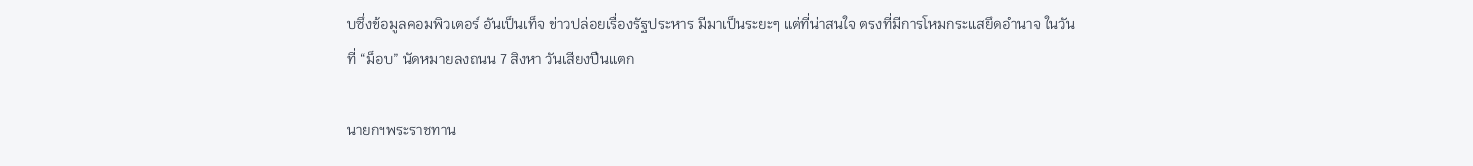บซึ่งข้อมูลคอมพิวเตอร์ อันเป็นเท็จ ข่าวปล่อยเรื่องรัฐประหาร มีมาเป็นระยะๆ แต่ที่น่าสนใจ ตรงที่มีการโหมกระแสยึดอำนาจ ในวันที่ “ม็อบ” นัดหมายลงถนน 7 สิงหา วันเสียงปืนแตก

นายกฯพระราชทาน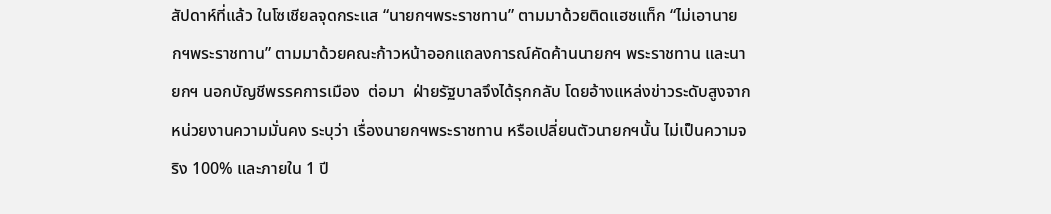สัปดาห์ที่แล้ว ในโซเชียลจุดกระแส “นายกฯพระราชทาน” ตามมาด้วยติดแฮชแท็ก “ไม่เอานายกฯพระราชทาน” ตามมาด้วยคณะก้าวหน้าออกแถลงการณ์คัดค้านนายกฯ พระราชทาน และนายกฯ นอกบัญชีพรรคการเมือง  ต่อมา  ฝ่ายรัฐบาลจึงได้รุกกลับ โดยอ้างแหล่งข่าวระดับสูงจากหน่วยงานความมั่นคง ระบุว่า เรื่องนายกฯพระราชทาน หรือเปลี่ยนตัวนายกฯนั้น ไม่เป็นความจริง 100% และภายใน 1 ปี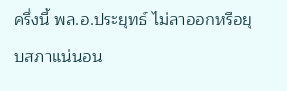ครึ่งนี้ พล.อ.ประยุทธ์ ไม่ลาออกหรือยุบสภาแน่นอน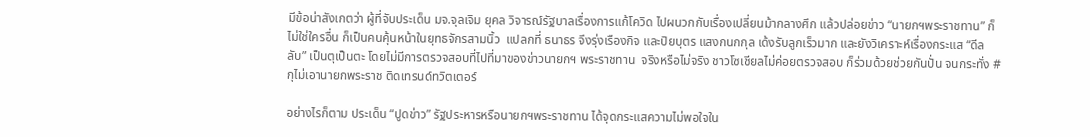มีข้อน่าสังเกตว่า ผู้ที่จับประเด็น มจ.จุลเจิม ยุคล วิจารณ์รัฐบาลเรื่องการแก้โควิด ไปผนวกกับเรื่องเปลี่ยนม้ากลางศึก แล้วปล่อยข่าว “นายกฯพระราชทาน” ก็ไม่ใช่ใครอื่น ก็เป็นคนคุ้นหน้าในยุทธจักรสามนิ้ว  แปลกที่ ธนาธร จึงรุ่งเรืองกิจ และปิยบุตร แสงกนกกุล เด้งรับลูกเร็วมาก และยังวิเคราะห์เรื่องกระแส “ดีลลับ” เป็นตุเป็นตะ โดยไม่มีการตรวจสอบที่ไปที่มาของข่าวนายกฯ พระราชทาน  จริงหรือไม่จริง ชาวโซเชียลไม่ค่อยตรวจสอบ ก็ร่วมด้วยช่วยกันปั่น จนกระทั่ง #กุไม่เอานายกพระราช ติดเทรนด์ทวิตเตอร์

อย่างไรก็ตาม ประเด็น “ปูดข่าว” รัฐประหารหรือนายกฯพระราชทาน ได้จุดกระแสความไม่พอใจใน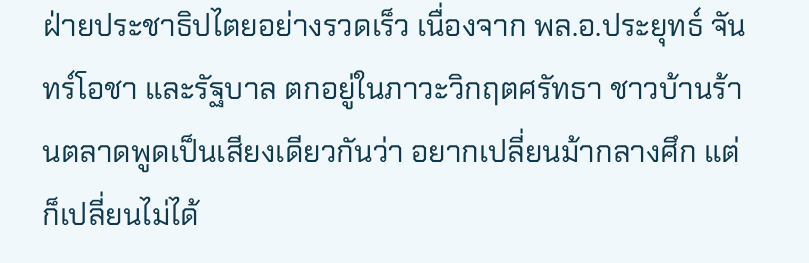ฝ่ายประชาธิปไตยอย่างรวดเร็ว เนื่องจาก พล.อ.ประยุทธ์ จันทร์โอชา และรัฐบาล ตกอยู่ในภาวะวิกฤตศรัทธา ชาวบ้านร้านตลาดพูดเป็นเสียงเดียวกันว่า อยากเปลี่ยนม้ากลางศึก แต่ก็เปลี่ยนไม่ได้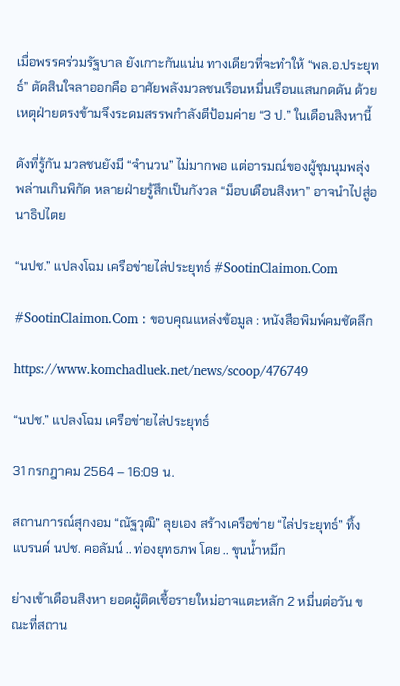เมื่อพรรคร่วมรัฐบาล ยังเกาะกันแน่น ทางเดียวที่จะทำให้ “พล.อ.ประยุทธ์” ตัดสินใจลาออกคือ อาศัยพลังมวลชนเรือนหมื่นเรือนแสนกดดัน ด้วยเหตุฝ่ายตรงข้ามจึงระดมสรรพกำลังตีป้อมค่าย “3 ป.” ในเดือนสิงหานี้

ดังที่รู้กัน มวลชนยังมี “จำนวน” ไม่มากพอ แต่อารมณ์ของผู้ชุมนุมพลุ่งพล่านเกินพิกัด หลายฝ่ายรู้สึกเป็นกังวล “ม็อบเดือนสิงหา” อาจนำไปสู่อนาธิปไตย

“นปช.” แปลงโฉม เครือข่ายไล่ประยุทธ์ #SootinClaimon.Com

#SootinClaimon.Com : ขอบคุณแหล่งข้อมูล : หนังสือพิมพ์คมชัดลึก

https://www.komchadluek.net/news/scoop/476749

“นปช.” แปลงโฉม เครือข่ายไล่ประยุทธ์

31 กรกฎาคม 2564 – 16:09 น.

สถานการณ์สุกงอม “ณัฐวุฒิ” ลุยเอง สร้างเครือข่าย “ไล่ประยุทธ์” ทิ้งแบรนด์ นปช. คอลัมน์ .. ท่องยุทธภพ โดย .. ขุนน้ำหมึก

ย่างเข้าเดือนสิงหา ยอดผู้ติดเชื้อรายใหม่อาจแตะหลัก 2 หมื่นต่อวัน ขณะที่สถาน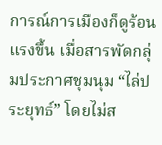การณ์การเมืองก็ดูร้อนแรงขึ้น เมื่อสารพัดกลุ่มประกาศชุมนุม “ไล่ประยุทธ์” โดยไม่ส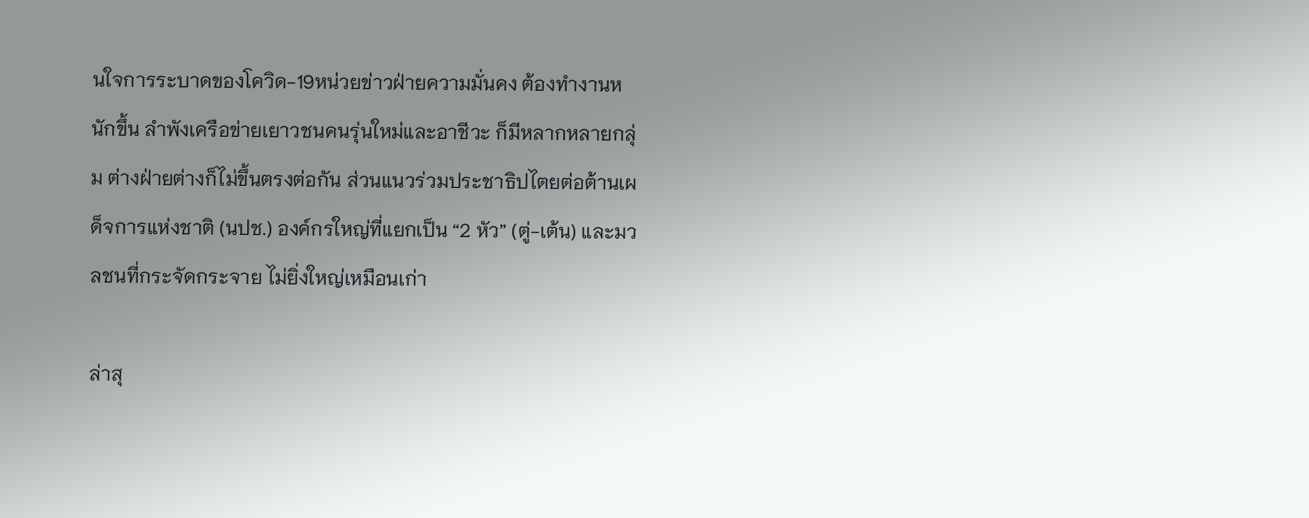นใจการระบาดของโควิด-19หน่วยข่าวฝ่ายความมั่นคง ต้องทำงานหนักขึ้น ลำพังเครือข่ายเยาวชนคนรุ่นใหม่และอาชีวะ ก็มีหลากหลายกลุ่ม ต่างฝ่ายต่างก็ไม่ขึ้นตรงต่อกัน ส่วนแนวร่วมประชาธิปไตยต่อต้านเผด็จการแห่งชาติ (นปช.) องค์กรใหญ่ที่แยกเป็น “2 หัว” (ตู่-เต้น) และมวลชนที่กระจัดกระจาย ไม่ยิ่งใหญ่เหมือนเก่า

ล่าสุ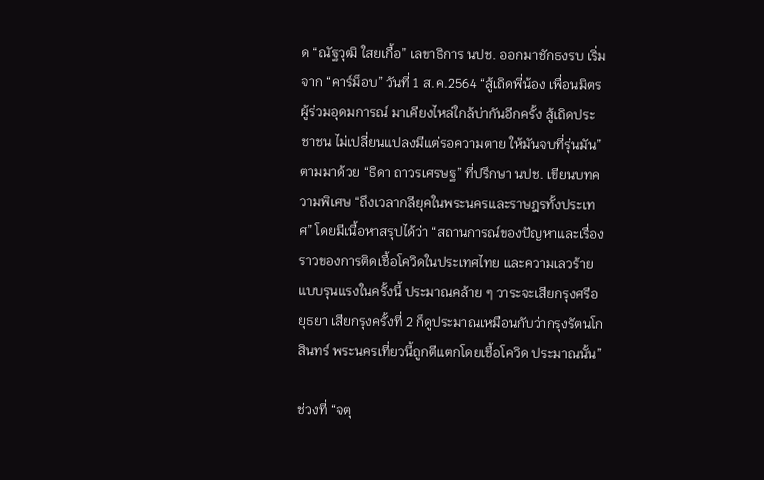ด “ณัฐวุฒิ ใสยเกื้อ” เลขาธิการ นปช. ออกมาชักธงรบ เริ่มจาก “คาร์ม็อบ” วันที่ 1 ส.ค.2564 “สู้เถิดพี่น้อง เพื่อนมิตรผู้ร่วมอุดมการณ์ มาเคียงไหล่ใกล้บ่ากันอีกครั้ง สู้เถิดประชาชน ไม่เปลี่ยนแปลงมีแต่รอความตาย ให้มันจบที่รุ่นมัน”  ตามมาด้วย “ธิดา ถาวรเศรษฐ” ที่ปรึกษา นปช. เขียนบทความพิเศษ “ถึงเวลากลียุคในพระนครและราษฎรทั้งประเทศ” โดยมีเนื้อหาสรุปได้ว่า “สถานการณ์ของปัญหาและเรื่องราวของการติดเชื้อโควิดในประเทศไทย และความเลวร้ายแบบรุนแรงในครั้งนี้ ประมาณคล้าย ๆ วาระจะเสียกรุงศรีอยุธยา เสียกรุงครั้งที่ 2 ก็ดูประมาณเหมือนกับว่ากรุงรัตนโกสินทร์ พระนครเที่ยวนี้ถูกตีแตกโดยเชื้อโควิด ประมาณนั้น”

ช่วงที่ “จตุ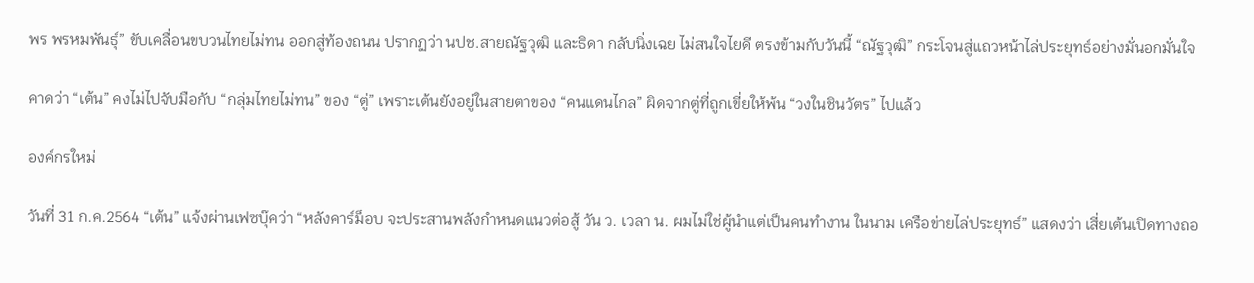พร พรหมพันธุ์” ขับเคลื่อนขบวนไทยไม่ทน ออกสู่ท้องถนน ปรากฏว่า นปช.สายณัฐวุฒิ และธิดา กลับนิ่งเฉย ไม่สนใจไยดี ตรงข้ามกับวันนี้ “ณัฐวุฒิ” กระโจนสู่แถวหน้าไล่ประยุทธ์อย่างมั่นอกมั่นใจ

คาดว่า “เต้น” คงไม่ไปจับมือกับ “กลุ่มไทยไม่ทน” ของ “ตู่” เพราะเต้นยังอยู่ในสายตาของ “คนแดนไกล” ผิดจากตู่ที่ถูกเขี่ยให้พ้น “วงในชินวัตร” ไปแล้ว

องค์กรใหม่

วันที่ 31 ก.ค.2564 “เต้น” แจ้งผ่านเฟซบุ๊คว่า “หลังคาร์ม็อบ จะประสานพลังกำหนดแนวต่อสู้ วัน ว. เวลา น. ผมไม่ใช่ผู้นำแต่เป็นคนทำงาน ในนาม เครือข่ายไล่ประยุทธ์” แสดงว่า เสี่ยเต้นเปิดทางถอ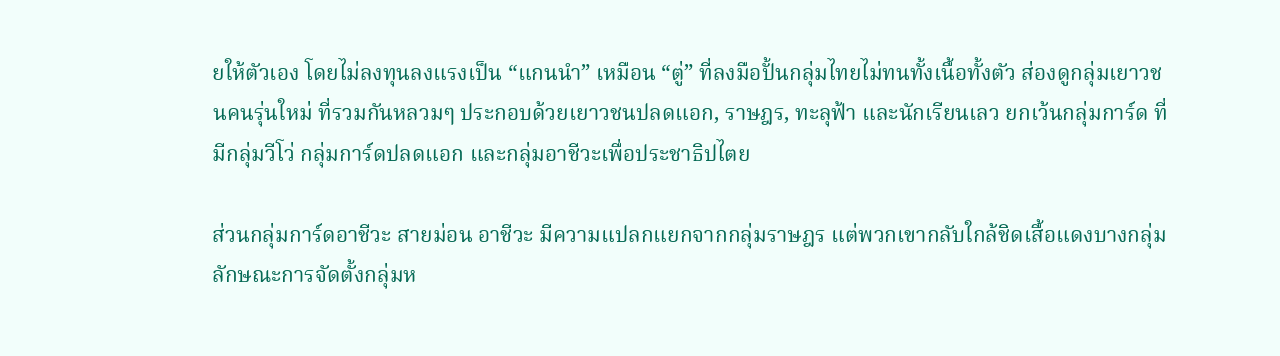ยให้ตัวเอง โดยไม่ลงทุนลงแรงเป็น “แกนนำ” เหมือน “ตู่” ที่ลงมือปั้นกลุ่มไทยไม่ทนทั้งเนื้อทั้งตัว ส่องดูกลุ่มเยาวชนคนรุ่นใหม่ ที่รวมกันหลวมๆ ประกอบด้วยเยาวชนปลดแอก, ราษฎร, ทะลุฟ้า และนักเรียนเลว ยกเว้นกลุ่มการ์ด ที่มีกลุ่มวีโว่ กลุ่มการ์ดปลดแอก และกลุ่มอาชีวะเพื่อประชาธิปไตย

ส่วนกลุ่มการ์ดอาชีวะ สายม่อน อาชีวะ มีความแปลกแยกจากกลุ่มราษฎร แต่พวกเขากลับใกล้ชิดเสื้อแดงบางกลุ่ม ลักษณะการจัดตั้งกลุ่มห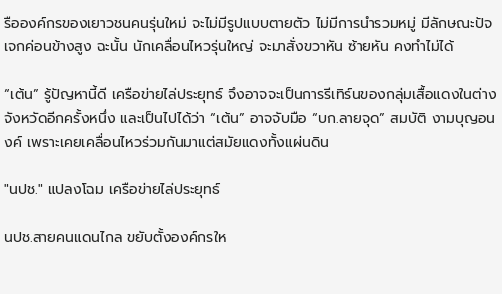รือองค์กรของเยาวชนคนรุ่นใหม่ จะไม่มีรูปแบบตายตัว ไม่มีการนำรวมหมู่ มีลักษณะปัจเจกค่อนข้างสูง ฉะนั้น นักเคลื่อนไหวรุ่นใหญ่ จะมาสั่งขวาหัน ซ้ายหัน คงทำไม่ได้

“เต้น” รู้ปัญหานี้ดี เครือข่ายไล่ประยุทธ์ จึงอาจจะเป็นการรีเทิร์นของกลุ่มเสื้อแดงในต่างจังหวัดอีกครั้งหนึ่ง และเป็นไปได้ว่า “เต้น” อาจจับมือ “บก.ลายจุด” สมบัติ งามบุญอนงค์ เพราะเคยเคลื่อนไหวร่วมกันมาแต่สมัยแดงทั้งแผ่นดิน

"นปช." แปลงโฉม เครือข่ายไล่ประยุทธ์

นปช.สายคนแดนไกล ขยับตั้งองค์กรให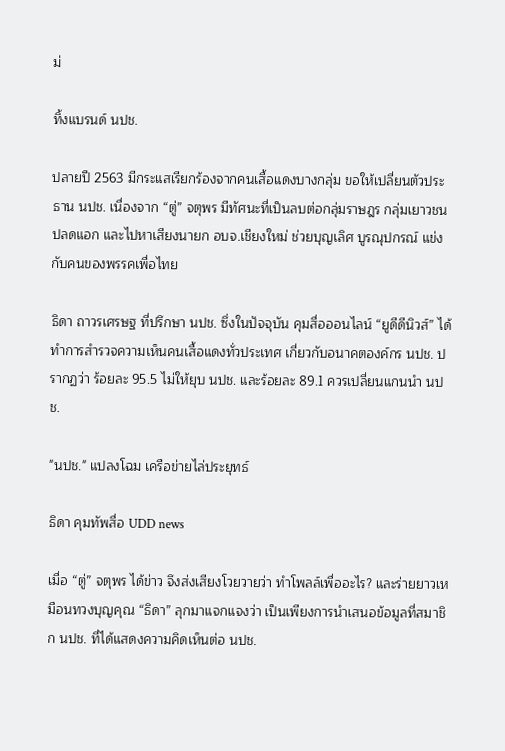ม่

ทิ้งแบรนด์ นปช.

ปลายปี 2563 มีกระแสเรียกร้องจากคนเสื้อแดงบางกลุ่ม ขอให้เปลี่ยนตัวประธาน นปช. เนื่องจาก “ตู่” จตุพร มีทัศนะที่เป็นลบต่อกลุ่มราษฎร กลุ่มเยาวชนปลดแอก และไปหาเสียงนายก อบจ.เชียงใหม่ ช่วยบุญเลิศ บูรณุปกรณ์ แข่งกับคนของพรรคเพื่อไทย

ธิดา ถาวรเศรษฐ ที่ปรึกษา นปช. ซึ่งในปัจจุบัน คุมสื่อออนไลน์ “ยูดีดีนิวส์” ได้ทำการสำรวจความเห็นคนเสื้อแดงทั่วประเทศ เกี่ยวกับอนาคตองค์กร นปช. ปรากฏว่า ร้อยละ 95.5 ไม่ให้ยุบ นปช. และร้อยละ 89.1 ควรเปลี่ยนแกนนำ นปช.

"นปช." แปลงโฉม เครือข่ายไล่ประยุทธ์

ธิดา คุมทัพสื่อ UDD news

เมื่อ “ตู่” จตุพร ได้ข่าว จึงส่งเสียงโวยวายว่า ทำโพลล์เพื่ออะไร? และร่ายยาวเหมือนทวงบุญคุณ “ธิดา” ลุกมาแจกแจงว่า เป็นเพียงการนำเสนอข้อมูลที่สมาชิก นปช. ที่ได้แสดงความคิดเห็นต่อ นปช.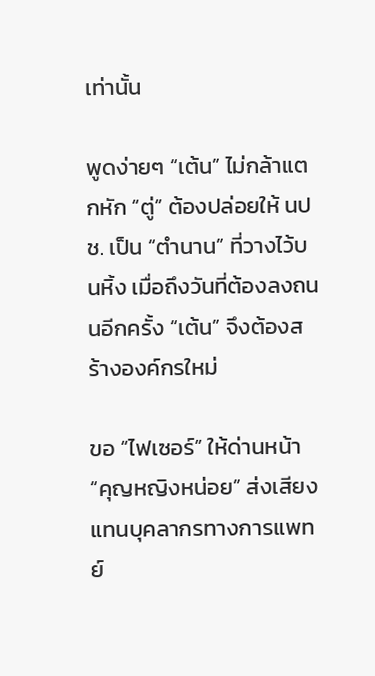เท่านั้น

พูดง่ายๆ “เต้น” ไม่กล้าแตกหัก “ตู่” ต้องปล่อยให้ นปช. เป็น “ตำนาน” ที่วางไว้บนหิ้ง เมื่อถึงวันที่ต้องลงถนนอีกครั้ง “เต้น” จึงต้องสร้างองค์กรใหม่

ขอ “ไฟเซอร์” ให้ด่านหน้า “คุญหญิงหน่อย” ส่งเสียงแทนบุคลากรทางการแพทย์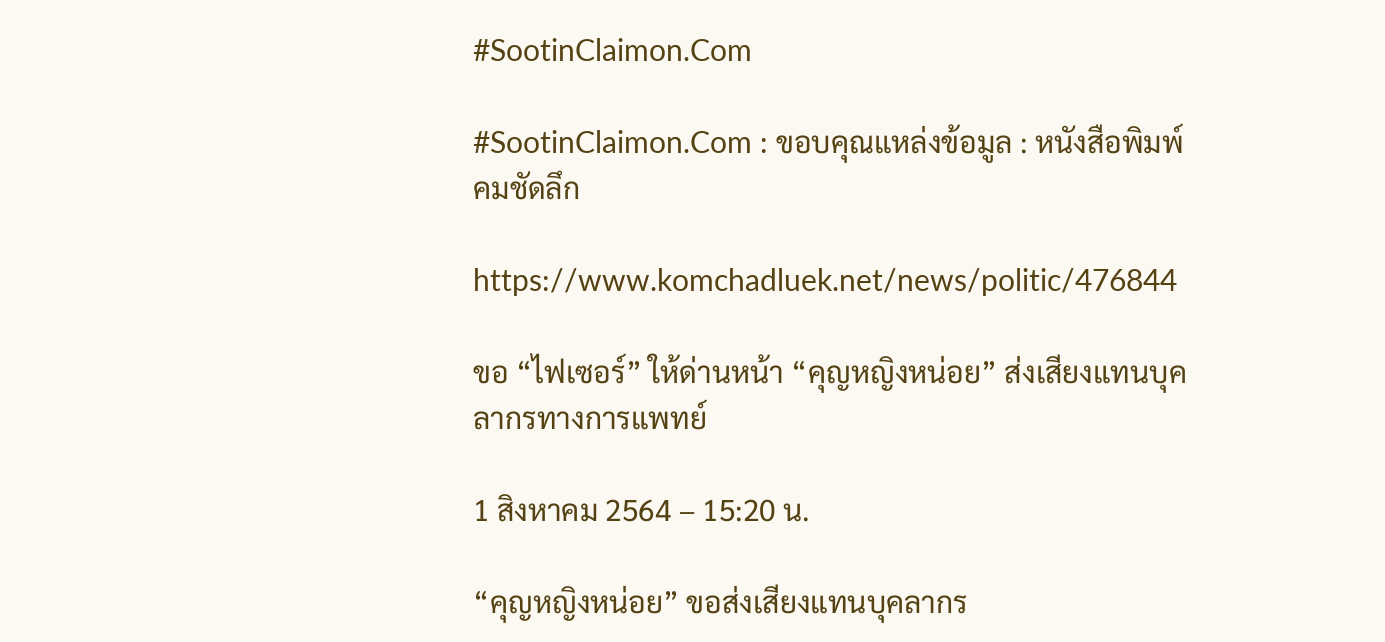#SootinClaimon.Com

#SootinClaimon.Com : ขอบคุณแหล่งข้อมูล : หนังสือพิมพ์คมชัดลึก

https://www.komchadluek.net/news/politic/476844

ขอ “ไฟเซอร์” ให้ด่านหน้า “คุญหญิงหน่อย” ส่งเสียงแทนบุคลากรทางการแพทย์

1 สิงหาคม 2564 – 15:20 น.

“คุญหญิงหน่อย” ขอส่งเสียงแทนบุคลากร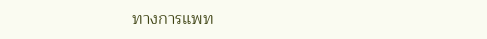ทางการแพท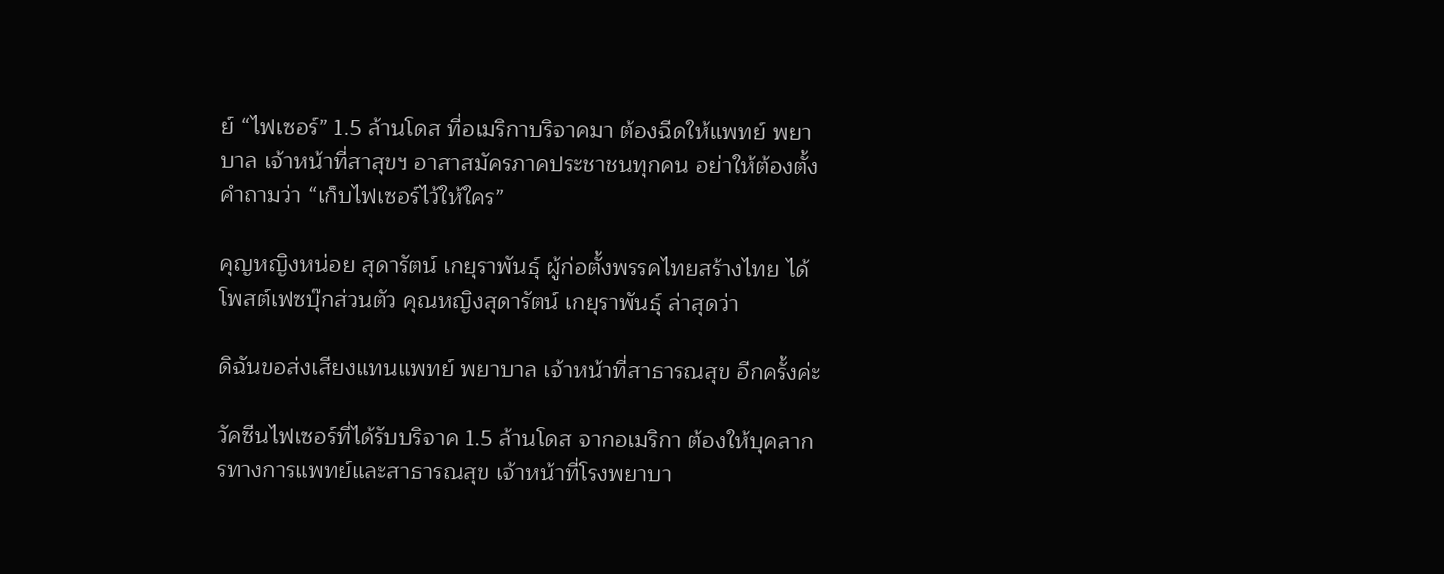ย์ “ไฟเซอร์” 1.5 ล้านโดส ที่อเมริกาบริจาคมา ต้องฉีดให้แพทย์ พยาบาล เจ้าหน้าที่สาสุขฯ อาสาสมัครภาคประชาชนทุกคน อย่าให้ต้องตั้งคำถามว่า “เก็บไฟเซอร์ไว้ให้ใคร”

คุญหญิงหน่อย สุดารัตน์ เกยุราพันธุ์ ผู้ก่อตั้งพรรคไทยสร้างไทย ได้โพสต์เฟซบุ๊กส่วนตัว คุณหญิงสุดารัตน์ เกยุราพันธุ์ ล่าสุดว่า

ดิฉันขอส่งเสียงแทนแพทย์ พยาบาล เจ้าหน้าที่สาธารณสุข อีกครั้งค่ะ

วัคซีนไฟเซอร์ที่ได้รับบริจาค 1.5 ล้านโดส จากอเมริกา ต้องให้บุคลากรทางการแพทย์และสาธารณสุข เจ้าหน้าที่โรงพยาบา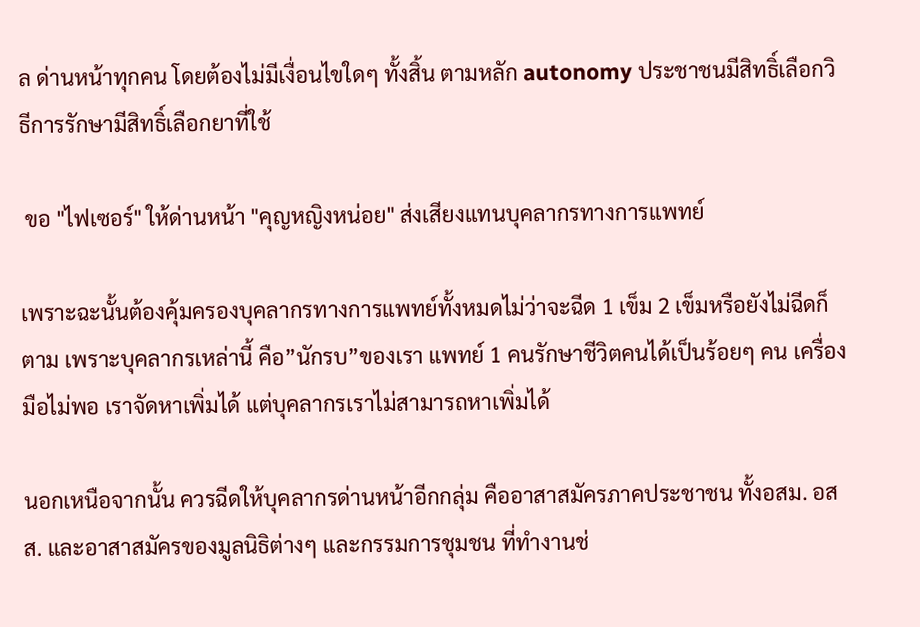ล ด่านหน้าทุกคน โดยต้องไม่มีเงื่อนไขใดๆ ทั้งสิ้น ตามหลัก autonomy ประชาชนมีสิทธิ์เลือกวิธีการรักษามีสิทธิ์เลือกยาที่ใช้

 ขอ "ไฟเซอร์" ให้ด่านหน้า "คุญหญิงหน่อย" ส่งเสียงแทนบุคลากรทางการแพทย์

เพราะฉะนั้นต้องคุ้มครองบุคลากรทางการแพทย์ทั้งหมดไม่ว่าจะฉีด 1 เข็ม 2 เข็มหรือยังไม่ฉีดก็ตาม เพราะบุคลากรเหล่านี้ คือ”นักรบ”ของเรา แพทย์ 1 คนรักษาชีวิตคนได้เป็นร้อยๆ คน เครื่องมือไม่พอ เราจัดหาเพิ่มได้ แต่บุคลากรเราไม่สามารถหาเพิ่มได้

นอกเหนือจากนั้น ควรฉีดให้บุคลากรด่านหน้าอีกกลุ่ม คืออาสาสมัครภาคประชาชน ทั้งอสม. อสส. และอาสาสมัครของมูลนิธิต่างๆ และกรรมการชุมชน ที่ทำงานช่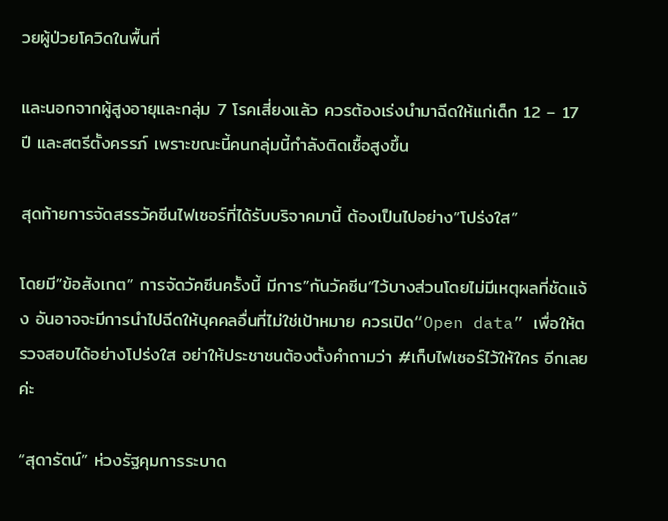วยผู้ป่วยโควิดในพื้นที่

และนอกจากผู้สูงอายุและกลุ่ม 7 โรคเสี่ยงแล้ว ควรต้องเร่งนำมาฉีดให้แก่เด็ก 12 – 17 ปี และสตรีตั้งครรภ์ เพราะขณะนี้คนกลุ่มนี้กำลังติดเชื้อสูงขึ้น

สุดท้ายการจัดสรรวัคซีนไฟเซอร์ที่ได้รับบริจาคมานี้ ต้องเป็นไปอย่าง”โปร่งใส”

โดยมี”ข้อสังเกต” การจัดวัคซีนครั้งนี้ มีการ”กันวัคซีน”ไว้บางส่วนโดยไม่มีเหตุผลที่ชัดแจ้ง อันอาจจะมีการนำไปฉีดให้บุคคลอื่นที่ไม่ใช่เป้าหมาย ควรเปิด“Open data” เพื่อให้ตรวจสอบได้อย่างโปร่งใส อย่าให้ประชาชนต้องตั้งคำถามว่า #เก็บไฟเซอร์ไว้ให้ใคร อีกเลยค่ะ

“สุดารัตน์” ห่วงรัฐคุมการระบาด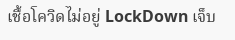เชื้อโควิดไม่อยู่ LockDown เจ็บ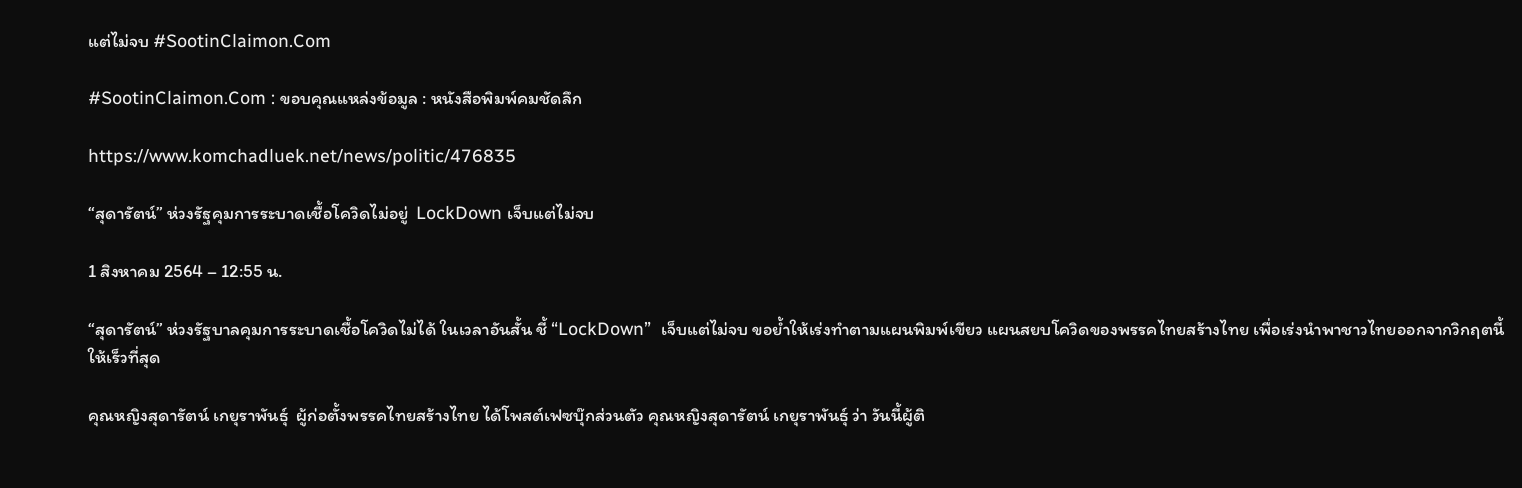แต่ไม่จบ #SootinClaimon.Com

#SootinClaimon.Com : ขอบคุณแหล่งข้อมูล : หนังสือพิมพ์คมชัดลึก

https://www.komchadluek.net/news/politic/476835

“สุดารัตน์” ห่วงรัฐคุมการระบาดเชื้อโควิดไม่อยู่  LockDown เจ็บแต่ไม่จบ

1 สิงหาคม 2564 – 12:55 น.

“สุดารัตน์” ห่วงรัฐบาลคุมการระบาดเชื้อโควิดไม่ได้ ในเวลาอันสั้น ชี้ “LockDown”  เจ็บแต่ไม่จบ ขอย้ำให้เร่งทำตามแผนพิมพ์เขียว แผนสยบโควิดของพรรคไทยสร้างไทย เพื่อเร่งนำพาชาวไทยออกจากวิกฤตนี้ให้เร็วที่สุด

คุณหญิงสุดารัตน์ เกยุราพันธุ์  ผู้ก่อตั้งพรรคไทยสร้างไทย ได้โพสต์เฟซบุ๊กส่วนตัว คุณหญิงสุดารัตน์ เกยุราพันธุ์ ว่า วันนี้ผู้ติ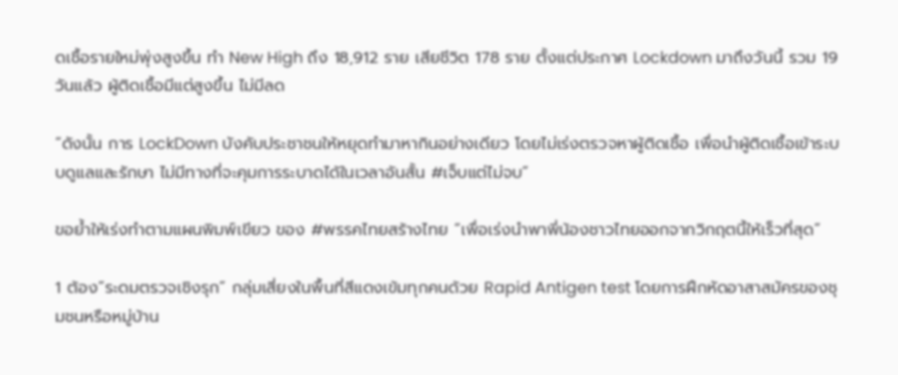ดเชื้อรายใหม่พุ่งสูงขึ้น ทำ New High ถึง 18,912 ราย เสียชีวิต 178 ราย ตั้งแต่ประกาศ Lockdown มาถึงวันนี้ รวม 19 วันแล้ว ผู้ติดเชื้อมีแต่สูงขึ้น ไม่มีลด

“ดังนั้น การ LockDown บังคับประชาชนให้หยุดทำมาหากินอย่างเดียว โดยไม่เร่งตรวจหาผู้ติดเชื้อ เพื่อนำผู้ติดเชื้อเข้าระบบดูแลและรักษา ไม่มีทางที่จะคุมการระบาดได้ในเวลาอันสั้น #เจ็บแต่ไม่จบ”

ขอย้ำให้เร่งทำตามแผนพิมพ์เขียว ของ #พรรคไทยสร้างไทย “เพื่อเร่งนำพาพี่น้องชาวไทยออกจากวิกฤตนี้ให้เร็วที่สุด”

1 ต้อง”ระดมตรวจเชิงรุก” กลุ่มเสี่ยงในพื้นที่สีแดงเข้มทุกคนด้วย Rapid Antigen test โดยการฝึกหัดอาสาสมัครของชุมชนหรือหมู่บ้าน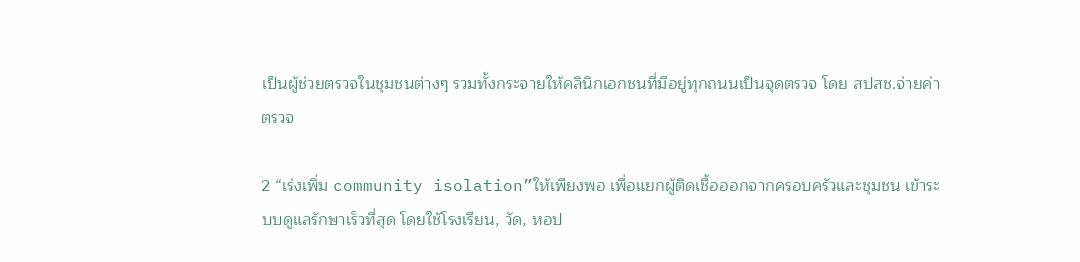เป็นผู้ช่วยตรวจในชุมชนต่างๆ รวมทั้งกระจายให้คลินิกเอกชนที่มีอยู่ทุกถนนเป็นจุดตรวจ โดย สปสช.จ่ายค่าตรวจ

2 “เร่งเพิ่ม community isolation”ให้เพียงพอ เพื่อแยกผู้ติดเชื้อออกจากครอบครัวและชุมชน เข้าระบบดูแลรักษาเร็วที่สุด โดยใช้โรงเรียน, วัด, หอป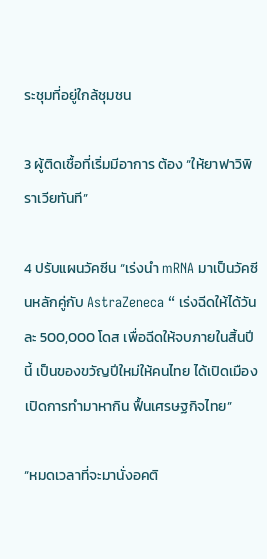ระชุมที่อยู่ใกล้ชุมชน

3 ผู้ติดเชื้อที่เริ่มมีอาการ ต้อง “ให้ยาฟาวิพิราเวียทันที”

4 ปรับแผนวัคซีน “เร่งนำ mRNA มาเป็นวัคซีนหลักคู่กับ AstraZeneca “ เร่งฉีดให้ได้วันละ 500,000 โดส เพื่อฉีดให้จบภายในสิ้นปีนี้ เป็นของขวัญปีใหม่ให้คนไทย ได้เปิดเมือง เปิดการทำมาหากิน ฟื้นเศรษฐกิจไทย”

“หมดเวลาที่จะมานั่งอคติ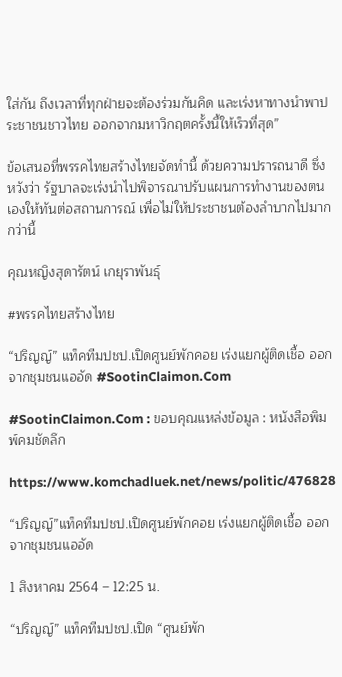ใส่กัน ถึงเวลาที่ทุกฝ่ายจะต้องร่วมกันคิด และเร่งหาทางนำพาประชาชนชาวไทย ออกจากมหาวิกฤตครั้งนี้ให้เร็วที่สุด”

ข้อเสนอที่พรรคไทยสร้างไทยจัดทำนี้ ด้วยความปรารถนาดี ซึ่งหวังว่า รัฐบาลจะเร่งนำไปพิจารณาปรับแผนการทำงานของตนเองให้ทันต่อสถานการณ์ เพื่อไม่ให้ประชาชนต้องลำบากไปมากกว่านี้

คุณหญิงสุดารัตน์ เกยุราพันธุ์

#พรรคไทยสร้างไทย

“ปริญญ์” แท็คทีมปชป.เปิดศูนย์พักคอย เร่งแยกผู้ติดเชื้อ ออกจากชุมชนแออัด #SootinClaimon.Com

#SootinClaimon.Com : ขอบคุณแหล่งข้อมูล : หนังสือพิมพ์คมชัดลึก

https://www.komchadluek.net/news/politic/476828

“ปริญญ์”แท็คทีมปชป.เปิดศูนย์พักคอย เร่งแยกผู้ติดเชื้อ ออกจากชุมชนแออัด

1 สิงหาคม 2564 – 12:25 น.

“ปริญญ์” แท็คทีมปชป.เปิด “ศูนย์พัก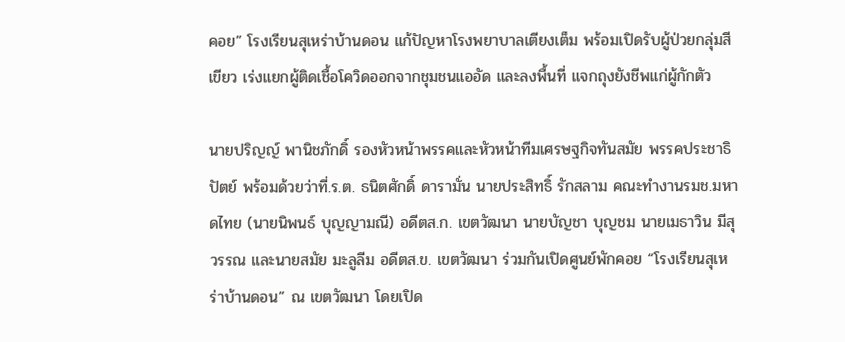คอย” โรงเรียนสุเหร่าบ้านดอน แก้ปัญหาโรงพยาบาลเตียงเต็ม พร้อมเปิดรับผู้ป่วยกลุ่มสีเขียว เร่งแยกผู้ติดเชื้อโควิดออกจากชุมชนแออัด และลงพื้นที่ แจกถุงยังชีพแก่ผู้กักตัว

นายปริญญ์ พานิชภักดิ์ รองหัวหน้าพรรคและหัวหน้าทีมเศรษฐกิจทันสมัย พรรคประชาธิปัตย์ พร้อมด้วยว่าที่.ร.ต. ธนิตศักดิ์ ดารามั่น นายประสิทธิ์ รักสลาม คณะทำงานรมช.มหาดไทย (นายนิพนธ์ บุญญามณี) อดีตส.ก. เขตวัฒนา นายบัญชา บุญชม นายเมธาวิน มีสุวรรณ และนายสมัย มะลูลีม อดีตส.ข. เขตวัฒนา ร่วมกันเปิดศูนย์พักคอย “โรงเรียนสุเหร่าบ้านดอน” ณ เขตวัฒนา โดยเปิด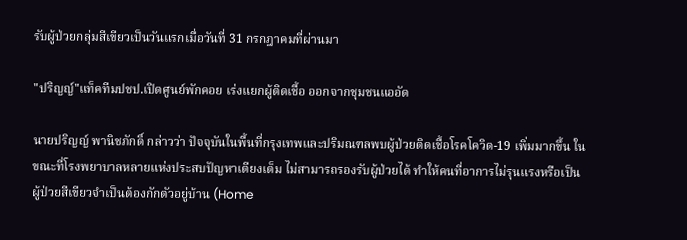รับผู้ป่วยกลุ่มสีเขียวเป็นวันแรกเมื่อวันที่ 31 กรกฎาคมที่ผ่านมา

"ปริญญ์"แท็คทีมปชป.เปิดศูนย์พักคอย เร่งแยกผู้ติดเชื้อ ออกจากชุมชนแออัด

นายปริญญ์ พานิชภักดิ์ กล่าวว่า ปัจจุบันในพื้นที่กรุงเทพและปริมณฑลพบผู้ป่วยติดเชื้อโรคโควิด-19 เพิ่มมากขึ้น ในขณะที่โรงพยาบาลหลายแห่งประสบปัญหาเตียงเต็ม ไม่สามารถรองรับผู้ป่วยได้ ทำให้คนที่อาการไม่รุนแรงหรือเป็นผู้ป่วยสีเขียวจำเป็นต้องกักตัวอยู่บ้าน (Home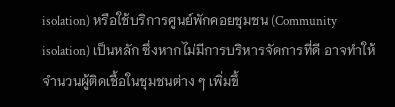isolation) หรือใช้บริการศูนย์พักคอยชุมชน (Community isolation) เป็นหลัก ซึ่งหากไม่มีการบริหารจัดการที่ดี อาจทำให้จำนวนผู้ติดเชื้อในชุมชนต่าง ๆ เพิ่มขึ้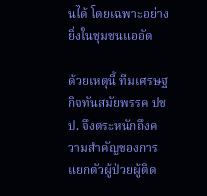นได้ โดยเฉพาะอย่างยิ่งในชุมชนแออัด

ด้วยเหตุนี้ ทีมเศรษฐกิจทันสมัยพรรค ปชป. จึงตระหนักถึงความสำคัญของการแยกตัวผู้ป่วยผู้ติด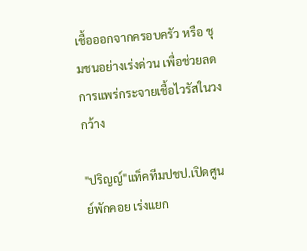เชื้อออกจากครอบครัว หรือ ชุมชนอย่างเร่งด่วน เพื่อช่วยลดการแพร่กระจายเชื้อไวรัสในวงกว้าง

"ปริญญ์"แท็คทีมปชป.เปิดศูนย์พักคอย เร่งแยก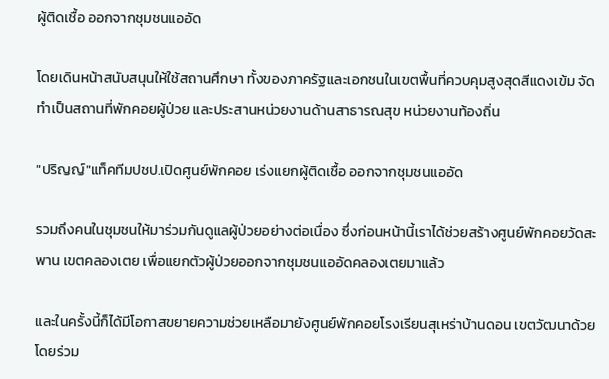ผู้ติดเชื้อ ออกจากชุมชนแออัด

โดยเดินหน้าสนับสนุนให้ใช้สถานศึกษา ทั้งของภาครัฐและเอกชนในเขตพื้นที่ควบคุมสูงสุดสีแดงเข้ม จัดทำเป็นสถานที่พักคอยผู้ป่วย และประสานหน่วยงานด้านสาธารณสุข หน่วยงานท้องถิ่น

"ปริญญ์"แท็คทีมปชป.เปิดศูนย์พักคอย เร่งแยกผู้ติดเชื้อ ออกจากชุมชนแออัด

รวมถึงคนในชุมชนให้มาร่วมกันดูแลผู้ป่วยอย่างต่อเนื่อง ซึ่งก่อนหน้านี้เราได้ช่วยสร้างศูนย์พักคอยวัดสะพาน เขตคลองเตย เพื่อแยกตัวผู้ป่วยออกจากชุมชนแออัดคลองเตยมาแล้ว

และในครั้งนี้ก็ได้มีโอกาสขยายความช่วยเหลือมายังศูนย์พักคอยโรงเรียนสุเหร่าบ้านดอน เขตวัฒนาด้วย โดยร่วม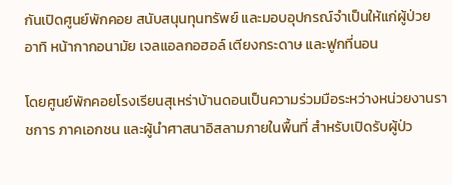กันเปิดศูนย์พักคอย สนับสนุนทุนทรัพย์ และมอบอุปกรณ์จำเป็นให้แก่ผู้ป่วย อาทิ หน้ากากอนามัย เจลแอลกอฮอล์ เตียงกระดาษ และฟูกที่นอน

โดยศูนย์พักคอยโรงเรียนสุเหร่าบ้านดอนเป็นความร่วมมือระหว่างหน่วยงานราชการ ภาคเอกชน และผู้นำศาสนาอิสลามภายในพื้นที่ สำหรับเปิดรับผู้ป่ว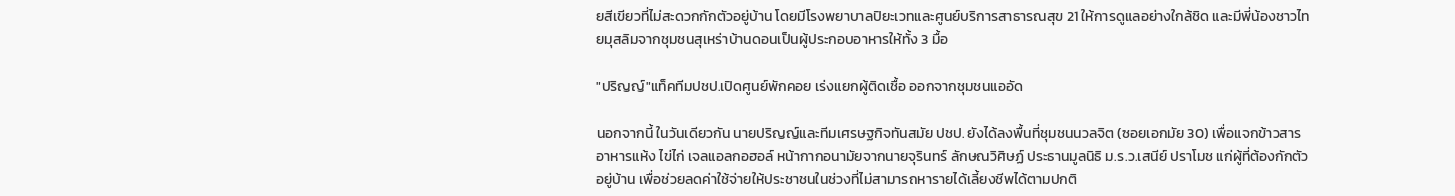ยสีเขียวที่ไม่สะดวกกักตัวอยู่บ้าน โดยมีโรงพยาบาลปิยะเวทและศูนย์บริการสาธารณสุข 21 ให้การดูแลอย่างใกล้ชิด และมีพี่น้องชาวไทยมุสลิมจากชุมชนสุเหร่าบ้านดอนเป็นผู้ประกอบอาหารให้ทั้ง 3 มื้อ

"ปริญญ์"แท็คทีมปชป.เปิดศูนย์พักคอย เร่งแยกผู้ติดเชื้อ ออกจากชุมชนแออัด

นอกจากนี้ ในวันเดียวกัน นายปริญญ์และทีมเศรษฐกิจทันสมัย ปชป. ยังได้ลงพื้นที่ชุมชนนวลจิต (ซอยเอกมัย 30) เพื่อแจกข้าวสาร อาหารแห้ง ไข่ไก่ เจลแอลกอฮอล์ หน้ากากอนามัยจากนายจุรินทร์ ลักษณวิศิษฏ์ ประธานมูลนิธิ ม.ร.ว.เสนีย์ ปราโมช แก่ผู้ที่ต้องกักตัวอยู่บ้าน เพื่อช่วยลดค่าใช้จ่ายให้ประชาชนในช่วงที่ไม่สามารถหารายได้เลี้ยงชีพได้ตามปกติ